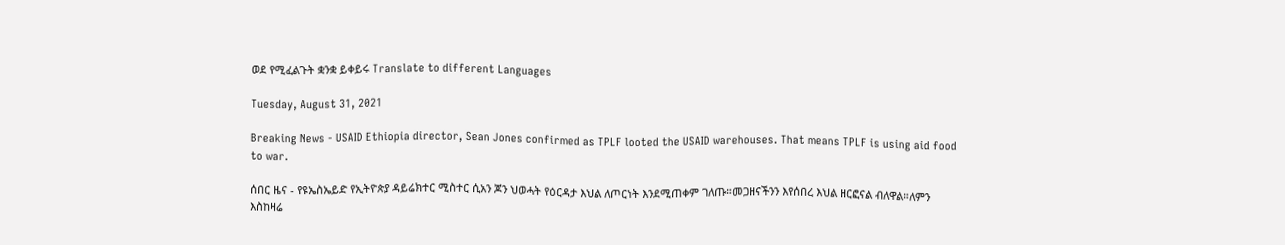ወደ የሚፈልጉት ቋንቋ ይቀይሩ Translate to different Languages

Tuesday, August 31, 2021

Breaking News - USAID Ethiopia director, Sean Jones confirmed as TPLF looted the USAID warehouses. That means TPLF is using aid food to war.

ሰበር ዜና - የዩኤስኤይድ የኢትዮጵያ ዳይሬክተር ሚስተር ሲአን ጆን ህወሓት የዕርዳታ እህል ለጦርነት እንደሚጠቀም ገለጡ።መጋዘናችንን እየሰበረ እህል ዘርፎናል ብለዋል።ለምን እስከዛሬ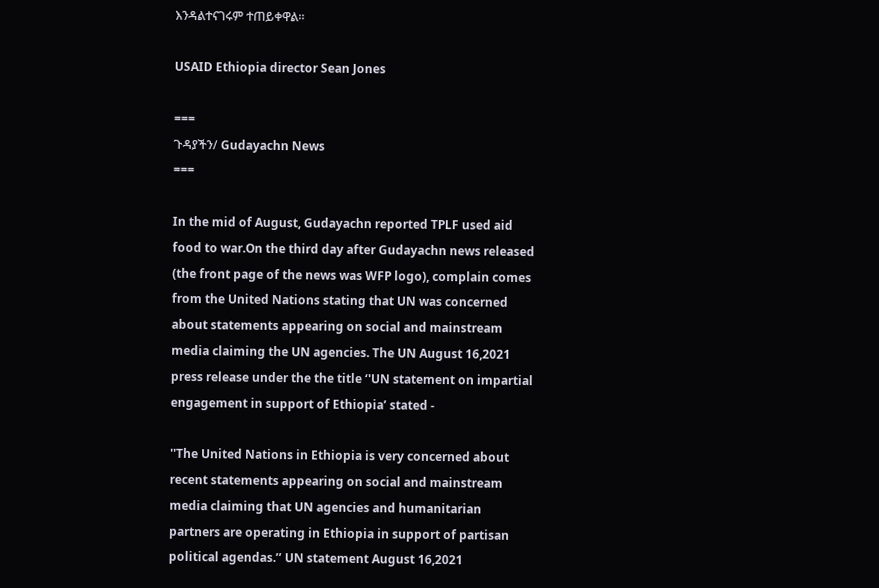እንዳልተናገሩም ተጠይቀዋል።

USAID Ethiopia director Sean Jones

===
ጉዳያችን/ Gudayachn News
===

In the mid of August, Gudayachn reported TPLF used aid food to war.On the third day after Gudayachn news released  (the front page of the news was WFP logo), complain comes from the United Nations stating that UN was concerned about statements appearing on social and mainstream media claiming the UN agencies. The UN August 16,2021 press release under the the title ‘'UN statement on impartial engagement in support of Ethiopia’ stated -

''The United Nations in Ethiopia is very concerned about recent statements appearing on social and mainstream media claiming that UN agencies and humanitarian partners are operating in Ethiopia in support of partisan political agendas.’’ UN statement August 16,2021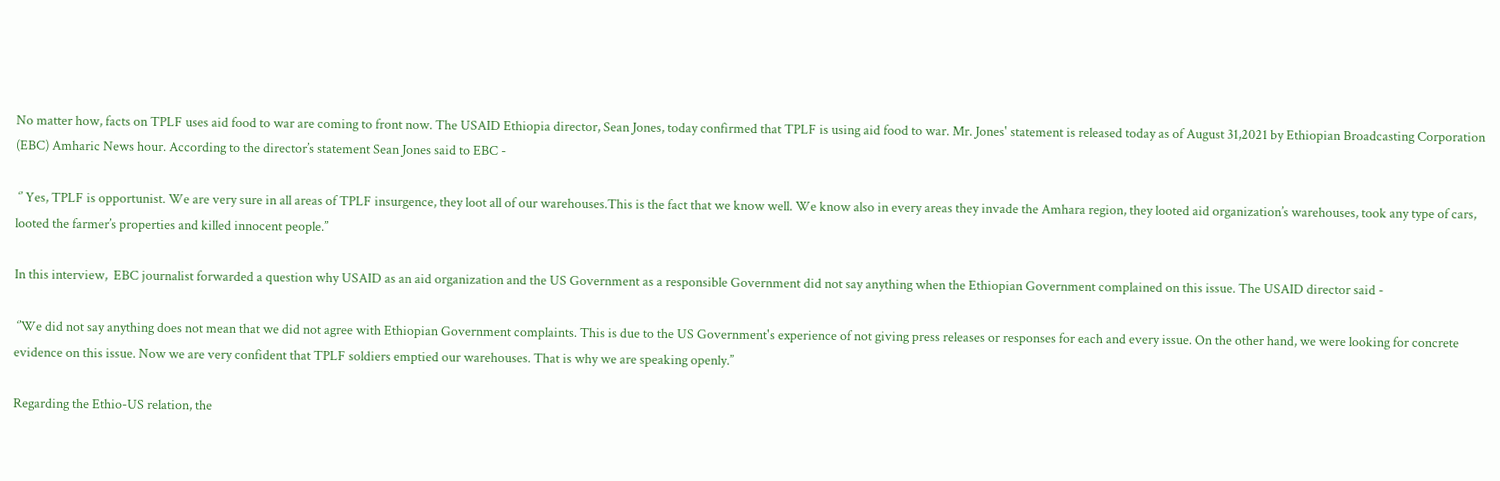No matter how, facts on TPLF uses aid food to war are coming to front now. The USAID Ethiopia director, Sean Jones, today confirmed that TPLF is using aid food to war. Mr. Jones' statement is released today as of August 31,2021 by Ethiopian Broadcasting Corporation (EBC) Amharic News hour. According to the director’s statement Sean Jones said to EBC -

 ‘’ Yes, TPLF is opportunist. We are very sure in all areas of TPLF insurgence, they loot all of our warehouses.This is the fact that we know well. We know also in every areas they invade the Amhara region, they looted aid organization’s warehouses, took any type of cars, looted the farmer’s properties and killed innocent people.’’

In this interview,  EBC journalist forwarded a question why USAID as an aid organization and the US Government as a responsible Government did not say anything when the Ethiopian Government complained on this issue. The USAID director said -

 ‘’We did not say anything does not mean that we did not agree with Ethiopian Government complaints. This is due to the US Government's experience of not giving press releases or responses for each and every issue. On the other hand, we were looking for concrete evidence on this issue. Now we are very confident that TPLF soldiers emptied our warehouses. That is why we are speaking openly.’’

Regarding the Ethio-US relation, the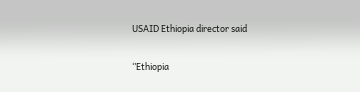USAID Ethiopia director said

‘’Ethiopia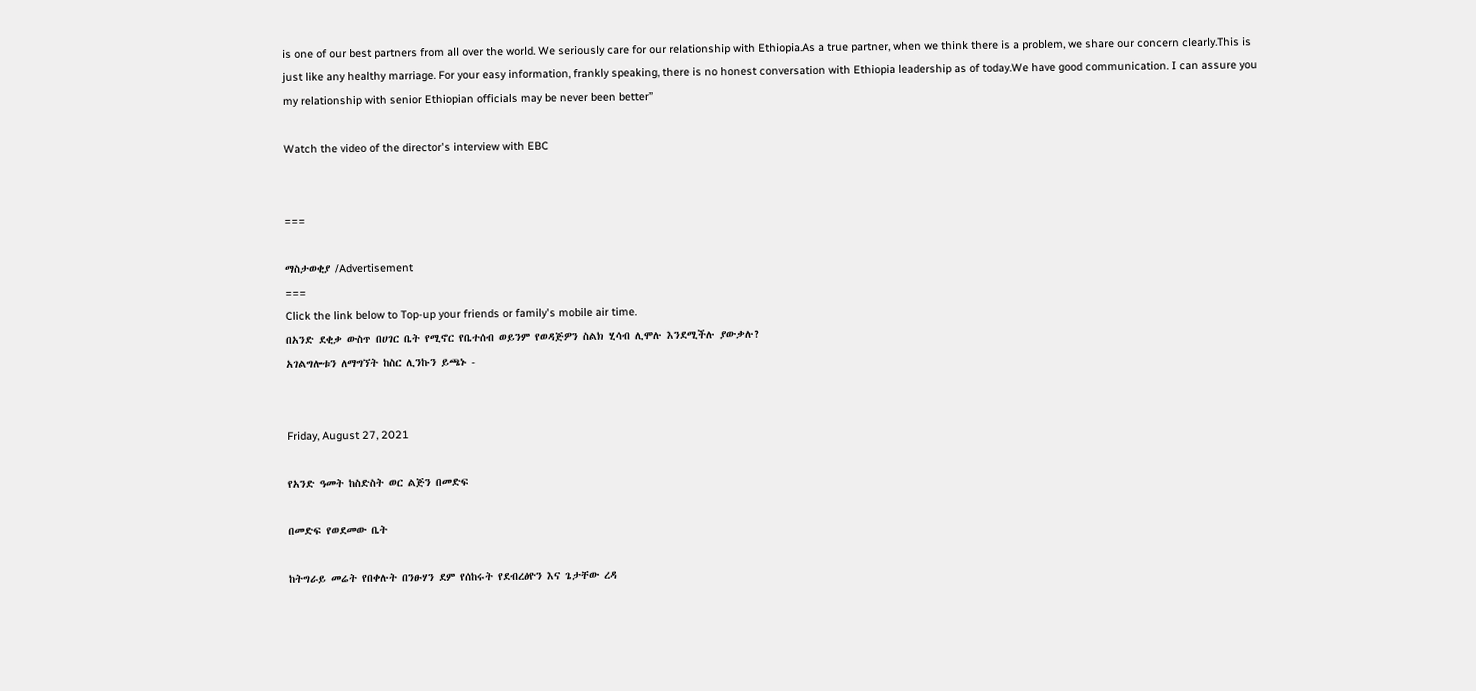is one of our best partners from all over the world. We seriously care for our relationship with Ethiopia.As a true partner, when we think there is a problem, we share our concern clearly.This is just like any healthy marriage. For your easy information, frankly speaking, there is no honest conversation with Ethiopia leadership as of today.We have good communication. I can assure you my relationship with senior Ethiopian officials may be never been better’’

Watch the video of the director's interview with EBC


===

ማስታወቂያ /Advertisement
===
Click the link below to Top-up your friends or family's mobile air time.
በአንድ ደቂቃ ውስጥ በሀገር ቤት የሚኖር የቤተሰብ ወይንም የወዳጅዎን ስልክ ሂሳብ ሊሞሉ እንደሚችሉ ያውቃሉ?
አገልግሎቱን ለማግኘት ከስር ሊንኩን ይጫኑ -


Friday, August 27, 2021

የአንድ ዓመት ከስድስት ወር ልጅን በመድፍ

በመድፍ የወደመው ቤት

ከትግራይ መሬት የበቀሉት በንፁሃን ደም የሰከሩት የደብረፅዮን እና ጌታቸው ረዳ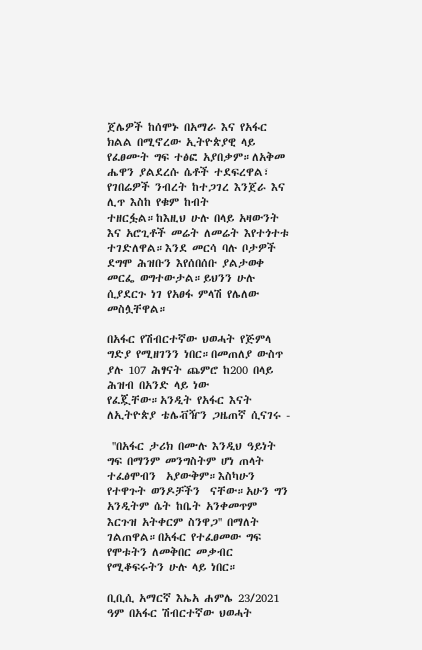ጀሌዎች ከሰሞኑ በአማራ እና የአፋር ክልል በሚኖረው ኢትዮጵያዊ ላይ የፈፀሙት ግፍ ተፅፎ አያበቃም።ለአቅመ ሔዋን ያልደረሱ ሴቶች ተደፍረዋል፣ የገበሬዎች ንብረት ከተጋገረ እንጀራ እና ሊጥ እስከ የቁም ከብት ተዘርፏል።ከእዚህ ሁሉ በላይ አዛውንት እና አሮጊቶች መሬት ለመሬት እየተጎተቱ ተገድለዋል።እንደ መርሳ ባሉ ቦታዎች ደግሞ ሕዝቡን እየሰበሰቡ ያልታወቀ መርፌ ወግተውታል።ይህንን ሁሉ ሲያደርጉ ነገ የአፀፋ ምላሽ የሌለው መስሏቸዋል።

በአፋር የሽብርተኛው ህወሓት የጅምላ ግድያ የሚዘገንን ነበር።በመጠለያ ውስጥ ያሉ 107 ሕፃናት ጨምሮ ከ200 በላይ ሕዝብ በአንድ ላይ ነው የፈጇቸው።አንዲት የአፋር እናት ለኢትዮጵያ ቴሌቭዥን ጋዜጠኛ ሲናገሩ -

 ''በአፋር ታሪክ በሙሉ እንዲህ ዓይነት ግፍ በማንም መንግስትም ሆነ ጠላት ተፈፅሞብን  አያውቅም።እስካሁን የተዋጉት ወንዶቻችን  ናቸው።አሁን ግን አንዲትም ሴት ከቤት አንቀመጥም  እርጉዝ አትቀርም ስንዋጋ'' በማለት ገልጠዋል።በአፋር የተፈፀመው ግፍ የሞቱትን ለመቅበር መቃብር የሚቆፍሩትን ሁሉ ላይ ነበር።

ቢቢሲ አማርኛ እኤአ ሐምሌ 23/2021 ዓም በአፋር ሽብርተኛው ህወሓት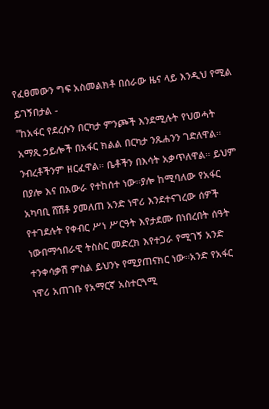የፈፀመውን ግፍ አስመልክቶ በሰራው ዜና ላይ እንዲህ የሚል ይገኝበታል -
''ከአፋር የደረሱን በርካታ ምንጮች እንደሚሉት የህወሓት አማጺ ኃይሎች በአፋር ክልል በርካታ ንጹሐንን ገድለዋል። ንብረቶችንም ዘርፈዋል። ቤቶችን በእሳት አቃጥለዋል። ይህም በያሎ እና በአውራ የተከሰተ ነው።ያሎ ከሚባለው የአፋር አካባቢ ሸሽቶ ያመለጠ አንድ ነዋሪ እንደተናገረው ሰዎች የተገደሉት የቀብር ሥነ ሥርዓት እየታደሙ በነበረበት ሰዓት ነውበማኅበራዊ ትስስር መድረክ እየተጋራ የሚገኝ አንድ ተንቀሳቃሽ ምስል ይህንኑ የሚያጠናክር ነው።አንድ የአፋር ነዋሪ አጠገቡ የአማርኛ አስተርጓሚ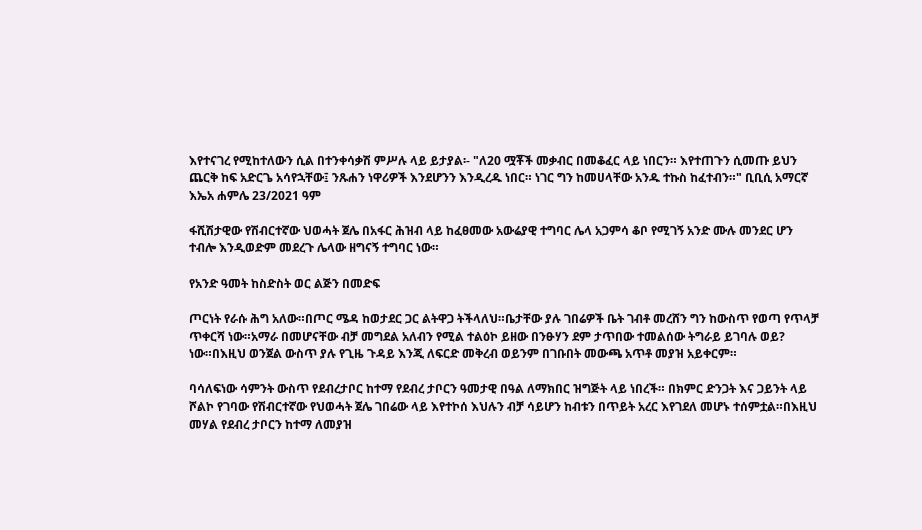እየተናገረ የሚከተለውን ሲል በተንቀሳቃሽ ምሥሉ ላይ ይታያል፡- "ለ20 ሟቾች መቃብር በመቆፈር ላይ ነበርን። እየተጠጉን ሲመጡ ይህን ጨርቅ ከፍ አድርጌ አሳየኋቸው፤ ንጹሐን ነዋሪዎች እንደሆንን እንዲረዱ ነበር። ነገር ግን ከመሀላቸው አንዱ ተኩስ ከፈተብን።" ቢቢሲ አማርኛ እኤአ ሐምሌ 23/2021 ዓም

ፋሺሽታዊው የሽብርተኛው ህወሓት ጀሌ በአፋር ሕዝብ ላይ ከፈፀመው አውሬያዊ ተግባር ሌላ አጋምሳ ቆቦ የሚገኝ አንድ ሙሉ መንደር ሆን ተብሎ እንዲወድም መደረጉ ሌላው ዘግናኝ ተግባር ነው።

የአንድ ዓመት ከስድስት ወር ልጅን በመድፍ

ጦርነት የራሱ ሕግ አለው።በጦር ሜዳ ከወታደር ጋር ልትዋጋ ትችላለህ።ቤታቸው ያሉ ገበሬዎች ቤት ገብቶ መረሸን ግን ከውስጥ የወጣ የጥላቻ ጥቀርሻ ነው።አማራ በመሆናቸው ብቻ መግደል አለብን የሚል ተልዕኮ ይዘው በንፁሃን ደም ታጥበው ተመልሰው ትግራይ ይገባሉ ወይ? ነው።በእዚህ ወንጀል ውስጥ ያሉ የጊዜ ጉዳይ እንጂ ለፍርድ መቅረብ ወይንም በገቡበት መውጫ አጥቶ መያዝ አይቀርም።

ባሳለፍነው ሳምንት ውስጥ የደብረታቦር ከተማ የደብረ ታቦርን ዓመታዊ በዓል ለማክበር ዝግጅት ላይ ነበረች። በክምር ድንጋት እና ጋይንት ላይ  ሾልኮ የገባው የሽብርተኛው የህወሓት ጀሌ ገበሬው ላይ እየተኮሰ እህሉን ብቻ ሳይሆን ከብቱን በጥይት አረር እየገደለ መሆኑ ተሰምቷል።በእዚህ መሃል የደብረ ታቦርን ከተማ ለመያዝ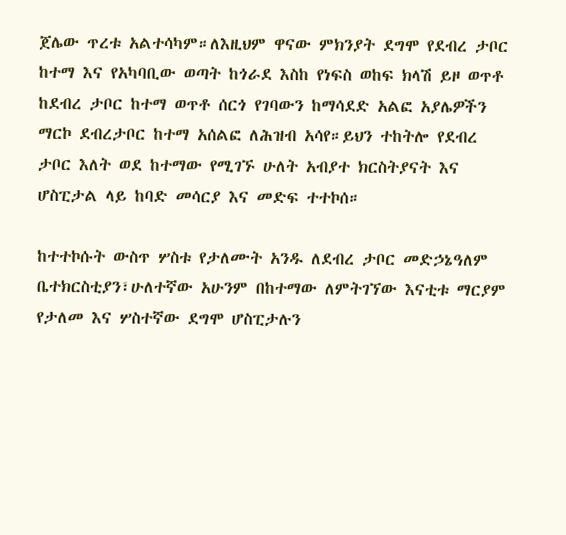ጀሌው ጥረቱ አልተሳካም።ለእዚህም ዋናው ምክንያት ደግሞ የደብረ ታቦር ከተማ እና የአካባቢው ወጣት ከጎራደ እስከ የነፍስ ወከፍ ክላሽ ይዞ ወጥቶ ከደብረ ታቦር ከተማ ወጥቶ ሰርጎ የገባውን ከማሳደድ አልፎ አያሌዎችን ማርኮ ደብረታቦር ከተማ አሰልፎ ለሕዝብ አሳየ።ይህን ተከትሎ የደብረ ታቦር እለት ወደ ከተማው የሚገኙ ሁለት አብያተ ክርስትያናት እና ሆስፒታል ላይ ከባድ መሳርያ እና መድፍ ተተኮሰ።

ከተተኮሱት ውስጥ ሦስቱ የታለሙት አንዱ ለደብረ ታቦር መድኃኔዓለም ቤተክርስቲያን፣ሁለተኛው አሁንም በከተማው ለምትገኘው እናቲቱ ማርያም የታለመ እና ሦስተኛው ደግሞ ሆስፒታሉን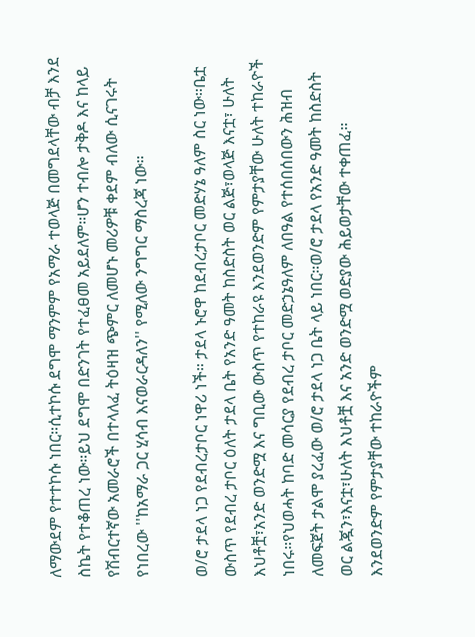ለማውደም የተተኮሱ ነበር።ሲተኮሱ ደግሞ ማንምም የአማራ ተወላጅ በመግደላቸው ብቻ እንደ ስኬት የተቆጠረ ነው።ይህ ደግሞ በድንገት የተፈፀመ አይደለም።ሆን ተብሎ ታቅዶ እና ከላይ የሽብርተኛው አመራሮች በተላለፈ ትዕዛዝ ጭምር ለመሆኑ መሪዎቹ ቀደም ብለው ሲናገሩት የነበረው ''ከአማራ ጋር ሂሳብ እናወራርዳለን'' የሚለው ንግግር ማስረጃ ነው።

ወ/ሮ ታደላ ነጋ የደብረታቦር ነዋሪ ነች። ታደላ ኑሮዋ ከደብረታቦር መድሃኔ ዓለም ስር ነው።ቤቷ ውስጥ የደብረ ታቦር ዕለት ታደላ ቤት የአንድ ዓመት ከስድስት ወር ልጅ፣ወላጅ እናቷ፣ ሁለት እህቶቿ፣አንድ ወንድሟ እና ግቢው ውስጥ የተከራዩ እንደወንድም የምታያቸው ሁለት ተከራዮች ነበሩ።የህወሓት ከባድ መሳርያ የደብረ ታቦር መድኃኔዓለም ለበዓል የተሰበሰበውን ሕዝብ ለመፍጀት ታልሞ ያረፈው ወ/ሮ ታደላ ነጋ ቤት ላይ ነበር።ወ/ሮ ታደላ የአንድ ዓመት ከስድስት ወር ልጇን፣እናቷ፣ሁለት እህቶቿ እና አንድ ወንድሟ ወድያው ሕይወታቸው ተቀጠፈ። እንደወንድም የምታያቸው ተከራዮችም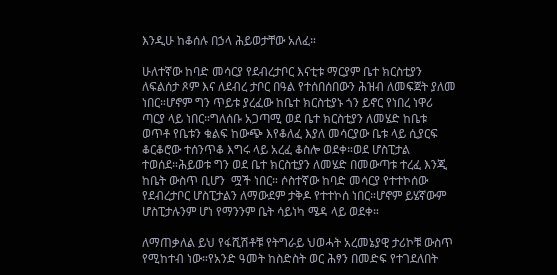እንዲሁ ከቆሰሉ በኃላ ሕይወታቸው አለፈ።

ሁለተኛው ከባድ መሳርያ የደብረታቦር እናቲቱ ማርያም ቤተ ክርስቲያን ለፍልሰታ ጾም እና ለደብረ ታቦር በዓል የተሰበሰበውን ሕዝብ ለመፍጀት ያለመ ነበር።ሆኖም ግን ጥይቱ ያረፈው ከቤተ ክርስቲያኑ ጎን ይኖር የነበረ ነዋሪ ጣርያ ላይ ነበር።ግለሰቡ አጋጣሚ ወደ ቤተ ክርስቲያን ለመሄድ ከቤቱ ወጥቶ የቤቱን ቁልፍ ከውጭ እየቆለፈ እያለ መሳርያው ቤቱ ላይ ሲያርፍ ቆርቆሮው ተሰንጥቆ እግሩ ላይ አረፈ ቆስሎ ወደቀ።ወደ ሆስፒታል ተወሰደ።ሕይወቱ ግን ወደ ቤተ ክርስቲያን ለመሄድ በመውጣቱ ተረፈ እንጂ ከቤት ውስጥ ቢሆን  ሟች ነበር። ሶስተኛው ከባድ መሳርያ የተተኮሰው የደብረታቦር ሆስፒታልን ለማውደም ታቅዶ የተተኮሰ ነበር።ሆኖም ይሄኛውም ሆስፒታሉንም ሆነ የማንንም ቤት ሳይነካ ሜዳ ላይ ወደቀ።

ለማጠቃለል ይህ የፋሺሽቶቹ የትግራይ ህወሓት አረመኔያዊ ታሪኮቹ ውስጥ የሚከተብ ነው።የአንድ ዓመት ከስድስት ወር ሕፃን በመድፍ የተገደለበት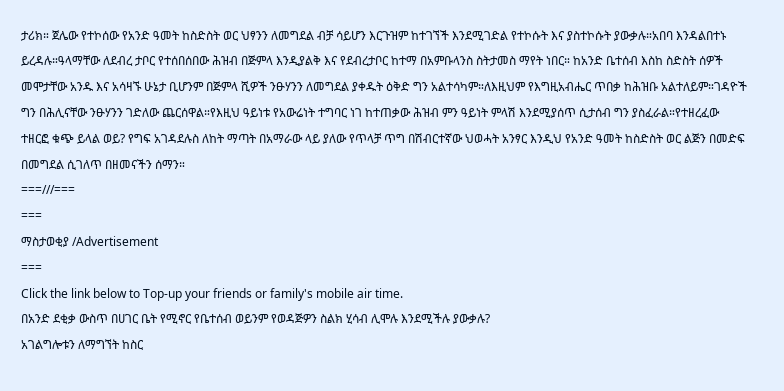ታሪክ። ጀሌው የተኮሰው የአንድ ዓመት ከስድስት ወር ህፃንን ለመግደል ብቻ ሳይሆን እርጉዝም ከተገኘች እንደሚገድል የተኮሱት እና ያስተኮሱት ያውቃሉ።አበባ እንዳልበተኑ ይረዳሉ።ዓላማቸው ለደብረ ታቦር የተሰበሰበው ሕዝብ በጅምላ እንዲያልቅ እና የደብረታቦር ከተማ በአምቡላንስ ስትታመስ ማየት ነበር። ከአንድ ቤተሰብ እስከ ስድስት ሰዎች መሞታቸው አንዱ እና አሳዛኙ ሁኔታ ቢሆንም በጅምላ ሺዎች ንፁሃንን ለመግደል ያቀዱት ዕቅድ ግን አልተሳካም።ለእዚህም የእግዚአብሔር ጥበቃ ከሕዝቡ አልተለይም።ገዳዮች ግን በሕሊናቸው ንፁሃንን ገድለው ጨርሰዋል።የእዚህ ዓይነቱ የአውሬነት ተግባር ነገ ከተጠቃው ሕዝብ ምን ዓይነት ምላሽ እንደሚያሰጥ ሲታሰብ ግን ያስፈራል።የተዘረፈው ተዘርፎ ቁጭ ይላል ወይ? የግፍ አገዳደሉስ ለከት ማጣት በአማራው ላይ ያለው የጥላቻ ጥግ በሽብርተኛው ህወሓት አንፃር እንዲህ የአንድ ዓመት ከስድስት ወር ልጅን በመድፍ በመግደል ሲገለጥ በዘመናችን ሰማን።
===///===
===
ማስታወቂያ /Advertisement
===
Click the link below to Top-up your friends or family's mobile air time.
በአንድ ደቂቃ ውስጥ በሀገር ቤት የሚኖር የቤተሰብ ወይንም የወዳጅዎን ስልክ ሂሳብ ሊሞሉ እንደሚችሉ ያውቃሉ?
አገልግሎቱን ለማግኘት ከስር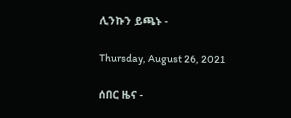ሊንኩን ይጫኑ -

Thursday, August 26, 2021

ሰበር ዜና -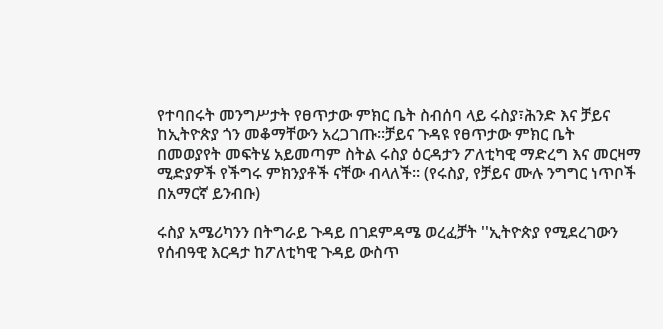የተባበሩት መንግሥታት የፀጥታው ምክር ቤት ስብሰባ ላይ ሩስያ፣ሕንድ እና ቻይና ከኢትዮጵያ ጎን መቆማቸውን አረጋገጡ።ቻይና ጉዳዩ የፀጥታው ምክር ቤት በመወያየት መፍትሄ አይመጣም ስትል ሩስያ ዕርዳታን ፖለቲካዊ ማድረግ እና መርዛማ ሚድያዎች የችግሩ ምክንያቶች ናቸው ብላለች። (የሩስያ, የቻይና ሙሉ ንግግር ነጥቦች በአማርኛ ይንብቡ)

ሩስያ አሜሪካንን በትግራይ ጉዳይ በገደምዳሜ ወረፈቻት ''ኢትዮጵያ የሚደረገውን የሰብዓዊ እርዳታ ከፖለቲካዊ ጉዳይ ውስጥ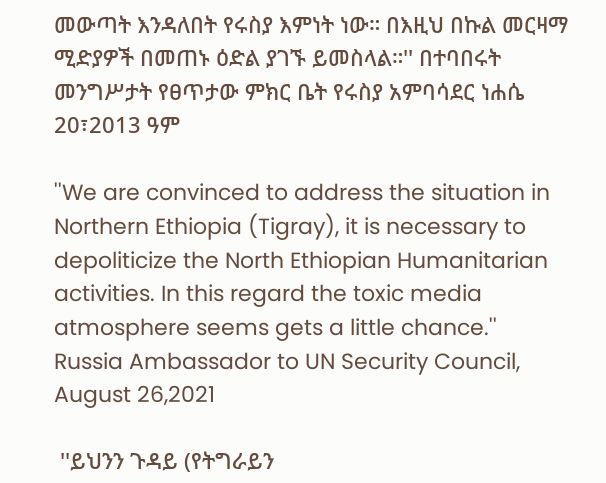መውጣት እንዳለበት የሩስያ እምነት ነው። በእዚህ በኩል መርዛማ ሚድያዎች በመጠኑ ዕድል ያገኙ ይመስላል።'' በተባበሩት መንግሥታት የፀጥታው ምክር ቤት የሩስያ አምባሳደር ነሐሴ 20፣2013 ዓም

''We are convinced to address the situation in Northern Ethiopia (Tigray), it is necessary to depoliticize the North Ethiopian Humanitarian activities. In this regard the toxic media atmosphere seems gets a little chance.'' Russia Ambassador to UN Security Council, August 26,2021

 ''ይህንን ጉዳይ (የትግራይን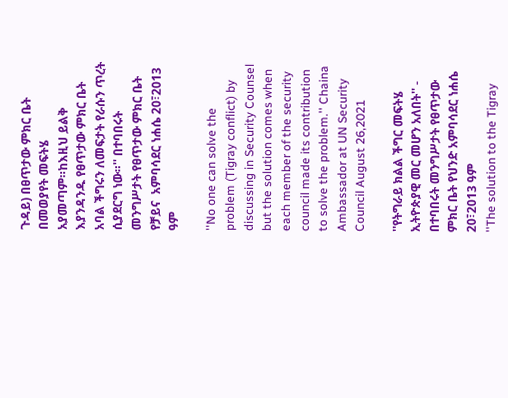ጉዳይ) በፀጥታው ምክር ቤት በመወያየት መፍትሄ አያመጣም።ከእዚህ ይልቅ እያንዳንዱ የፀጥታው ምክር ቤት አባል ችግሩን ለመፍታት የራሱን ጥረት ሲያደርግ ነው።'' በተባበሩት መንግሥታት የፀጥታው ምክር ቤት የቻይና  አምባሳደር ነሐሴ 20፣2013 ዓም

''No one can solve the problem (Tigray conflict) by discussing in Security Counsel but the solution comes when each member of the security council made its contribution to solve the problem.'' Chaina Ambassador at UN Security Council August 26,2021

''የትግራይ ክልል ችግር መፍትሄ ኢትዮጵያዊ መር መሆን አለበት'' - በተባበሩት መንግሥታት የፀጥታው ምክር ቤት የህንድ አምባሳደር ነሐሴ 20፣2013 ዓም
''The solution to the Tigray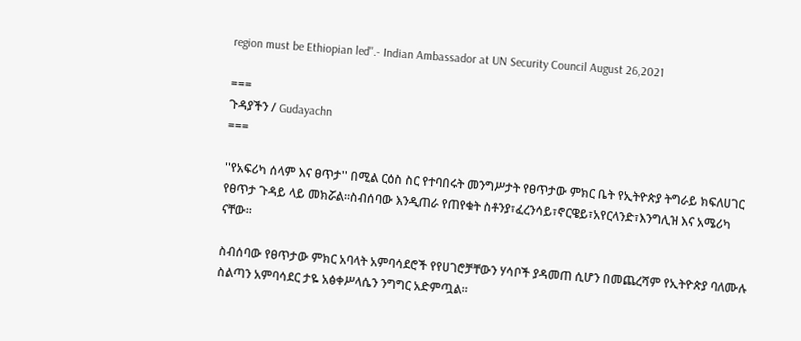region must be Ethiopian led''.- Indian Ambassador at UN Security Council August 26,2021

===
ጉዳያችን / Gudayachn
===

''የአፍሪካ ሰላም እና ፀጥታ'' በሚል ርዕስ ስር የተባበሩት መንግሥታት የፀጥታው ምክር ቤት የኢትዮጵያ ትግራይ ክፍለሀገር የፀጥታ ጉዳይ ላይ መክሯል።ስብሰባው እንዲጠራ የጠየቁት ስቶንያ፣ፈረንሳይ፣ኖርዌይ፣አየርላንድ፣እንግሊዝ እና አሜሪካ ናቸው።

ስብሰባው የፀጥታው ምክር አባላት አምባሳደሮች የየሀገሮቻቸውን ሃሳቦች ያዳመጠ ሲሆን በመጨረሻም የኢትዮጵያ ባለሙሉ ስልጣን አምባሳደር ታዬ አፅቀሥላሴን ንግግር አድምጧል።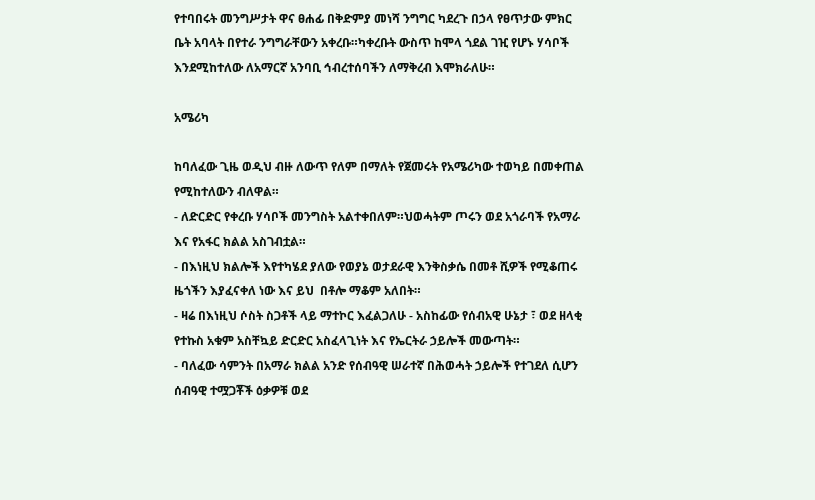የተባበሩት መንግሥታት ዋና ፀሐፊ በቅድምያ መነሻ ንግግር ካደረጉ በኃላ የፀጥታው ምክር ቤት አባላት በየተራ ንግግራቸውን አቀረቡ።ካቀረቡት ውስጥ ከሞላ ጎደል ገዢ የሆኑ ሃሳቦች እንደሚከተለው ለአማርኛ አንባቢ ኅብረተሰባችን ለማቅረብ እሞክራለሁ።

አሜሪካ

ከባለፈው ጊዜ ወዲህ ብዙ ለውጥ የለም በማለት የጀመሩት የአሜሪካው ተወካይ በመቀጠል የሚከተለውን ብለዋል።
- ለድርድር የቀረቡ ሃሳቦች መንግስት አልተቀበለም።ህወሓትም ጦሩን ወደ አጎራባች የአማራ እና የአፋር ክልል አስገብቷል።
- በእነዚህ ክልሎች እየተካሄደ ያለው የወያኔ ወታደራዊ እንቅስቃሴ በመቶ ሺዎች የሚቆጠሩ ዜጎችን እያፈናቀለ ነው እና ይህ  በቶሎ ማቆም አለበት።
- ዛሬ በእነዚህ ሶስት ስጋቶች ላይ ማተኮር እፈልጋለሁ - አስከፊው የሰብአዊ ሁኔታ ፣ ወደ ዘላቂ የተኩስ አቁም አስቸኳይ ድርድር አስፈላጊነት እና የኤርትራ ኃይሎች መውጣት።
- ባለፈው ሳምንት በአማራ ክልል አንድ የሰብዓዊ ሠራተኛ በሕወሓት ኃይሎች የተገደለ ሲሆን ሰብዓዊ ተሟጋቾች ዕቃዎቹ ወደ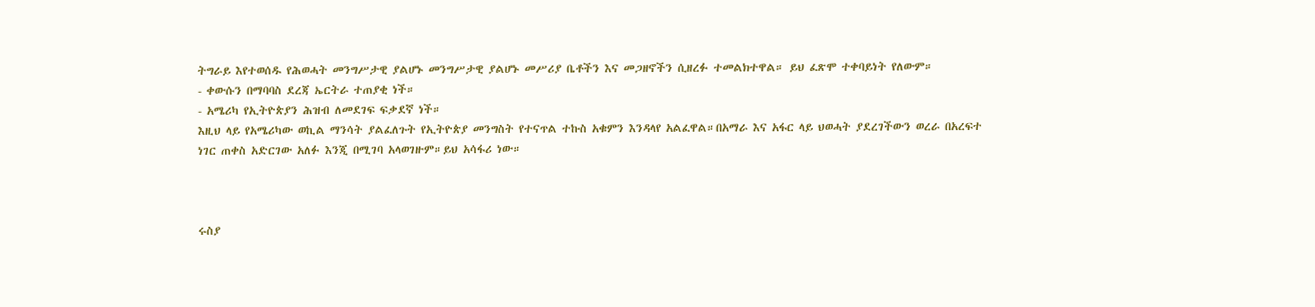ትግራይ እየተወሰዱ የሕወሓት መንግሥታዊ ያልሆኑ መንግሥታዊ ያልሆኑ መሥሪያ ቤቶችን እና መጋዘኖችን ሲዘረፉ ተመልክተዋል። ይህ ፈጽሞ ተቀባይነት የለውም።
- ቀውሱን በማባባስ ደረጃ ኤርትራ ተጠያቂ ነች።
- አሜሪካ የኢትዮጵያን ሕዝብ ለመደገፍ ፍቃደኛ ነች።
እዚህ ላይ የአሜሪካው ወኪል ማንሳት ያልፈለጉት የኢትዮጵያ መንግስት የተናጥል ተኩስ አቁምን እንዳላየ አልፈዋል።በአማራ እና አፋር ላይ ህወሓት ያደረገችውን ወረራ በአረፍተ ነገር ጠቀስ አድርገው አለፉ እንጂ በሚገባ አላወገዙም።ይህ አሳፋሪ ነው።



ሩስያ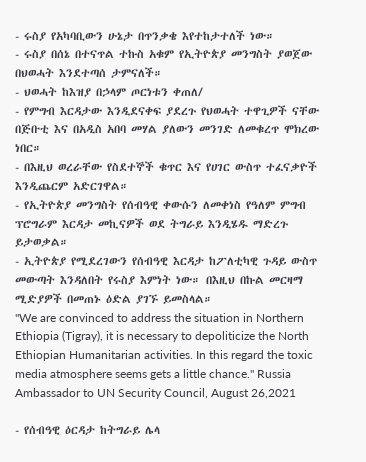- ሩስያ የአካባቢውን ሁኔታ በጥንቃቄ እየተከታተለች ነው።
- ሩስያ በሰኔ በተናጥል ተኩስ አቁም የኢትዮጵያ መንግስት ያወጀው በህወሓት እንደተጣሰ ታምናለች።
- ህወሓት ከእዝያ በኃላም ጦርነቱን ቀጠለ/
- የምግብ እርዳታው እንዲደናቀፍ ያደረጉ የህወሓት ተዋጊዎች ናቸው በጅቡቲ እና በአዲስ አበባ መሃል ያለውን መንገድ ለመቁረጥ ሞክረው ነበር።
- በእዚህ ወረራቸው የስደተኞች ቁጥር እና የሀገር ውስጥ ተፈናቃዮች እንዲጨርም አድርገዋል።
- የኢትዮጵያ መንግስት የሰብዓዊ ቀውሱን ለመቀነስ የዓለም ምግብ ፕሮግራም እርዳታ መኪናዎች ወደ ትግራይ እንዲሄዱ ማድረጉ ይታወቃል።
- ኢትዮጵያ የሚደረገውን የሰብዓዊ እርዳታ ከፖለቲካዊ ጉዳይ ውስጥ መውጣት እንዳለበት የሩስያ እምነት ነው። በእዚህ በኩል መርዛማ ሚድያዎች በመጠኑ ዕድል ያገኙ ይመስላል።
''We are convinced to address the situation in Northern Ethiopia (Tigray), it is necessary to depoliticize the North Ethiopian Humanitarian activities. In this regard the toxic media atmosphere seems gets a little chance.'' Russia Ambassador to UN Security Council, August 26,2021

- የሰብዓዊ ዕርዳታ ከትግራይ ሌላ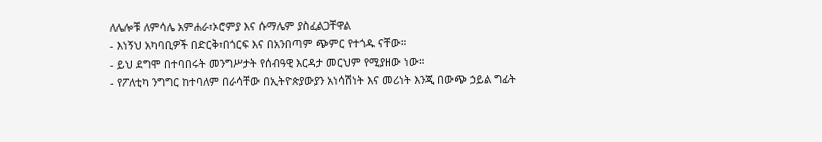ለሌሎቹ ለምሳሌ አምሐራ፣ኦሮምያ እና ሱማሌም ያስፈልጋቸዋል
- እነኝህ አካባቢዎች በድርቅ፣በጎርፍ እና በአንበጣም ጭምር የተጎዱ ናቸው።
- ይህ ደግሞ በተባበሩት መንግሥታት የሰብዓዊ እርዳታ መርህም የሚያዘው ነው።
- የፖለቲካ ንግግር ከተባለም በራሳቸው በኢትዮጵያውያን አነሳሽነት እና መሪነት እንጂ በውጭ ኃይል ግፊት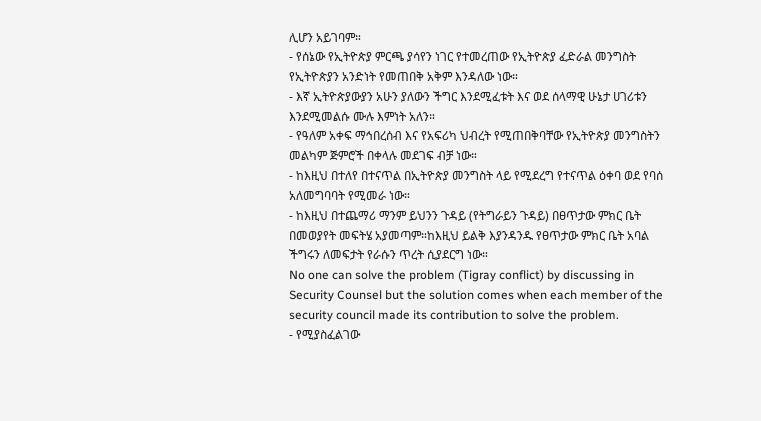ሊሆን አይገባም።
- የሰኔው የኢትዮጵያ ምርጫ ያሳየን ነገር የተመረጠው የኢትዮጵያ ፈድራል መንግስት የኢትዮጵያን አንድነት የመጠበቅ አቅም እንዳለው ነው።
- እኛ ኢትዮጵያውያን አሁን ያለውን ችግር እንደሚፈቱት እና ወደ ሰላማዊ ሁኔታ ሀገሪቱን እንደሚመልሱ ሙሉ እምነት አለን።
- የዓለም አቀፍ ማኅበረሰብ እና የአፍሪካ ህብረት የሚጠበቅባቸው የኢትዮጵያ መንግስትን መልካም ጅምሮች በቀላሉ መደገፍ ብቻ ነው።
- ከእዚህ በተለየ በተናጥል በኢትዮጵያ መንግስት ላይ የሚደረግ የተናጥል ዕቀባ ወደ የባሰ አለመግባባት የሚመራ ነው።
- ከእዚህ በተጨማሪ ማንም ይህንን ጉዳይ (የትግራይን ጉዳይ) በፀጥታው ምክር ቤት በመወያየት መፍትሄ አያመጣም።ከእዚህ ይልቅ እያንዳንዱ የፀጥታው ምክር ቤት አባል ችግሩን ለመፍታት የራሱን ጥረት ሲያደርግ ነው።
No one can solve the problem (Tigray conflict) by discussing in Security Counsel but the solution comes when each member of the security council made its contribution to solve the problem.
- የሚያስፈልገው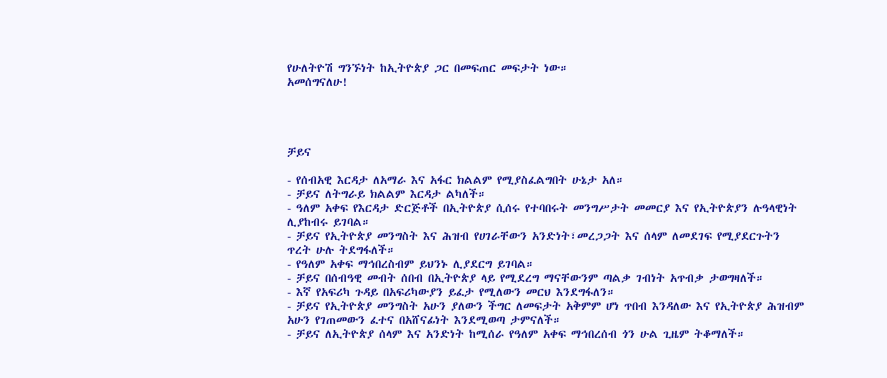የሁለትዮሽ ግንኙነት ከኢትዮጵያ ጋር በመፍጠር መፍታት ነው።
አመሰግናለሁ!




ቻይና

- የሰብአዊ እርዳታ ለአማራ እና አፋር ክልልም የሚያስፈልግበት ሁኔታ አለ።
- ቻይና ለትግራይ ክልልም እርዳታ ልካለች።
- ዓለም አቀፍ የእርዳታ ድርጅቶች በኢትዮጵያ ሲሰሩ የተባበሩት መንግሥታት መመርያ እና የኢትዮጵያን ሉዓላዊነት ሊያከብሩ ይገባል።
- ቻይና የኢትዮጵያ መንግስት እና ሕዝብ የሀገራቸውን አንድነት፣መረጋጋት እና ሰላም ለመደገፍ የሚያደርጉትን ጥረት ሁሉ ትደግፋለች።
- የዓለም አቀፍ ማኅበረስብም ይህንኑ ሊያደርግ ይገባል።
- ቻይና በሰብዓዊ መብት ሰበብ በኢትዮጵያ ላይ የሚደረግ ማናቸውንም ጣልቃ ገብነት አጥብቃ ታወግዛለች።
- እኛ የአፍሪካ ጉዳይ በአፍሪካውያን ይፈታ የሚለውን መርህ እንደግፋለን።
- ቻይና የኢትዮጵያ መንግስት አሁን ያለውን ችግር ለመፍታት አቅምም ሆነ ጥበብ እንዳለው እና የኢትዮጵያ ሕዝብም አሁን የገጠመውን ፈተና በአሸናፊነት እንደሚወጣ ታምናለች።
- ቻይና ለኢትዮጵያ ሰላም እና አንድነት ከሚሰራ የዓለም አቀፍ ማኅበረሰብ ጎን ሁል ጊዜም ትቆማለች።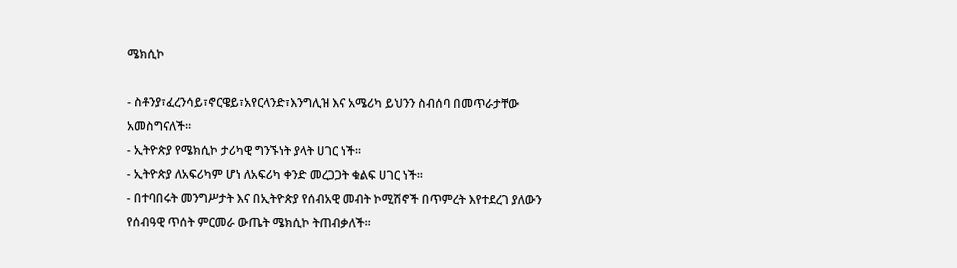ሜክሲኮ

- ስቶንያ፣ፈረንሳይ፣ኖርዌይ፣አየርላንድ፣እንግሊዝ እና አሜሪካ ይህንን ስብሰባ በመጥራታቸው አመስግናለች።
- ኢትዮጵያ የሜክሲኮ ታሪካዊ ግንኙነት ያላት ሀገር ነች።
- ኢትዮጵያ ለአፍሪካም ሆነ ለአፍሪካ ቀንድ መረጋጋት ቁልፍ ሀገር ነች።
- በተባበሩት መንግሥታት እና በኢትዮጵያ የሰብአዊ መብት ኮሚሽኖች በጥምረት እየተደረገ ያለውን የሰብዓዊ ጥሰት ምርመራ ውጤት ሜክሲኮ ትጠብቃለች።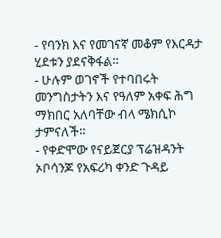- የባንክ እና የመገናኛ መቆም የእርዳታ ሂደቱን ያደናቅፋል።
- ሁሉም ወገኖች የተባበሩት መንግስታትን እና የዓለም አቀፍ ሕግ ማክበር አለባቸው ብላ ሜክሲኮ ታምናለች።
- የቀድሞው የናይጀርያ ፕሬዝዳንት ኦቦሳንጆ የአፍሪካ ቀንድ ጉዳይ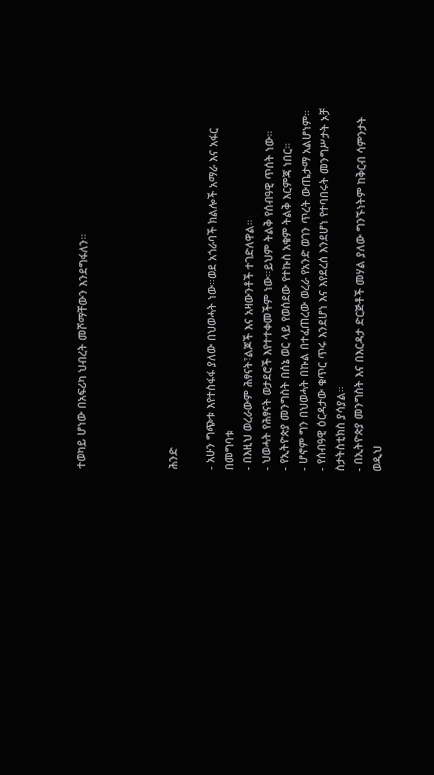ተወካይ ሆነው በአፍሪካ ህብረት መሾማቸውን እንደግፋለን።




ሕንድ

- አሁን ግጭቱ እየተስፋፋ ያለው በህወሓት ነው።ወደ አጎራባች ክልሎች አማራ እና አፋር በመግባቱ
- በእዚህ ወረራውም ሕፃናት፣ልጆች እና አዛውንቶች ተገድለዋል።
- ህወሓት የሕፃናት ወታደሮች እየተተቀመችም ነው።ይህም ትልቅ የሰብዓዊ ጥሰት ነው።
- የኢትዮጵያ መንግስት በሰኔ ወር ላይ የወሰደው የተኩስ አቁም ትልቅ እርምጃ ነበር።
- ሆኖም ግን በህወሓት በኩል በተፈጠረው ወረራ የአንድ ወገን ጥረት ውጤታማ አልሆነም።
- የሰብዓዊ ዕርዳታው ቁጥር ጥሩ እንደሆነ እና እየደረሰ እንደሆነ የተባበሩት መንግሥታት ኦቻ ስታትስቲክስ ያሳያል።
- በኢትዮጵያ መንግስት እና በእርዳታ ድርጅቶች መሃል ያለው ግንኙነትም ከቅርብ ሳምንታት ወዲህ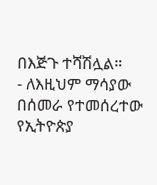በእጅጉ ተሻሽሏል።
- ለእዚህም ማሳያው በሰመራ የተመሰረተው የኢትዮጵያ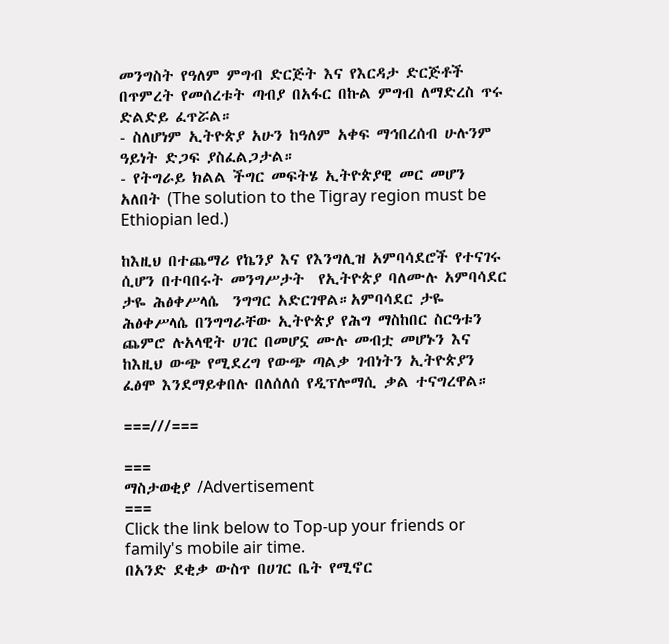መንግስት የዓለም ምግብ ድርጅት እና የእርዳታ ድርጅቶች በጥምረት የመሰረቱት ጣብያ በአፋር በኩል ምግብ ለማድረስ ጥሩ ድልድይ ፈጥሯል።
- ስለሆነም ኢትዮጵያ አሁን ከዓለም አቀፍ ማኅበረሰብ ሁሉንም ዓይነት ድጋፍ ያስፈልጋታል።
- የትግራይ ክልል ችግር መፍትሄ ኢትዮጵያዊ መር መሆን አለበት (The solution to the Tigray region must be Ethiopian led.)

ከእዚህ በተጨማሪ የኬንያ እና የእንግሊዝ አምባሳደሮች የተናገሩ ሲሆን በተባበሩት መንግሥታት  የኢትዮጵያ ባለሙሉ አምባሳደር ታዬ ሕፅቀሥላሴ  ንግግር አድርገዋል።አምባሳደር ታዬ ሕፅቀሥላሴ በንግግራቸው ኢትዮጵያ የሕግ ማስከበር ስርዓቱን ጨምሮ ሉአላዊት ሀገር በመሆኗ ሙሉ መብቷ መሆኑን እና ከእዚህ ውጭ የሚደረግ የውጭ ጣልቃ ገብነትን ኢትዮጵያን ፈፅሞ እንደማይቀበሉ በለሰለሰ የዲፕሎማሲ ቃል ተናግረዋል።

===///===

===
ማስታወቂያ /Advertisement
===
Click the link below to Top-up your friends or family's mobile air time.
በአንድ ደቂቃ ውስጥ በሀገር ቤት የሚኖር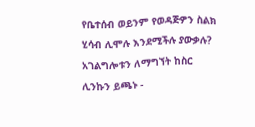የቤተሰብ ወይንም የወዳጅዎን ስልክ ሂሳብ ሊሞሉ እንደሚችሉ ያውቃሉ?
አገልግሎቱን ለማግኘት ከስር ሊንኩን ይጫኑ -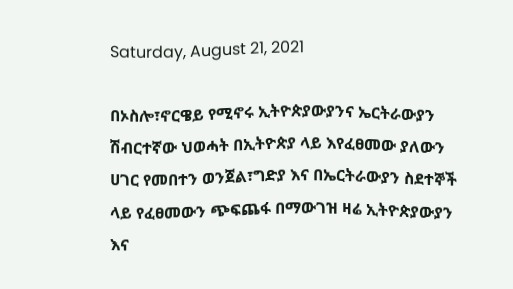Saturday, August 21, 2021

በኦስሎ፣ኖርዌይ የሚኖሩ ኢትዮጵያውያንና ኤርትራውያን ሽብርተኛው ህወሓት በኢትዮጵያ ላይ እየፈፀመው ያለውን ሀገር የመበተን ወንጀል፣ግድያ እና በኤርትራውያን ስደተኞች ላይ የፈፀመውን ጭፍጨፋ በማውገዝ ዛሬ ኢትዮጵያውያን እና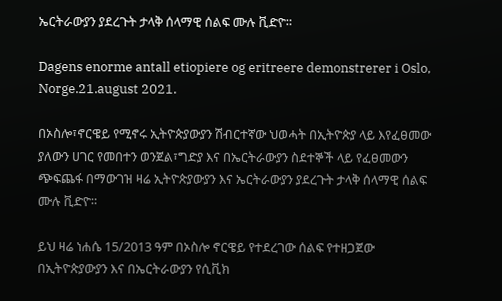ኤርትራውያን ያደረጉት ታላቅ ሰላማዊ ሰልፍ ሙሉ ቪድዮ።

Dagens enorme antall etiopiere og eritreere demonstrerer i Oslo, Norge.21.august 2021.

በኦስሎ፣ኖርዌይ የሚኖሩ ኢትዮጵያውያን ሽብርተኛው ህወሓት በኢትዮጵያ ላይ እየፈፀመው ያለውን ሀገር የመበተን ወንጀል፣ግድያ እና በኤርትራውያን ስደተኞች ላይ የፈፀመውን ጭፍጨፋ በማውገዝ ዛሬ ኢትዮጵያውያን እና ኤርትራውያን ያደረጉት ታላቅ ሰላማዊ ሰልፍ ሙሉ ቪድዮ።

ይህ ዛሬ ነሐሴ 15/2013 ዓም በኦስሎ ኖርዌይ የተደረገው ሰልፍ የተዘጋጀው በኢትዮጵያውያን እና በኤርትራውያን የሲቪክ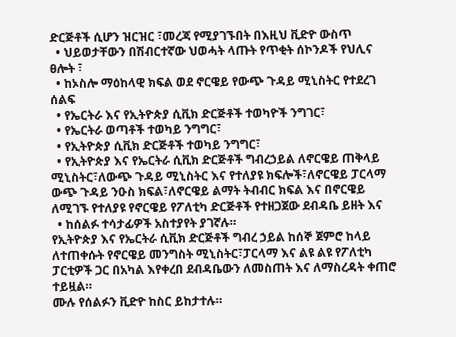ድርጅቶች ሲሆን ዝርዝር ፣መረጃ የሚያገኙበት በእዚህ ቪድዮ ውስጥ
  • ህይወታቸውን በሽብርተኛው ህወሓት ላጡት የጥቂት ሰኮንዶች የህሊና ፀሎት ፣
  • ከኦስሎ ማዕከላዊ ክፍል ወደ ኖርዌይ የውጭ ጉዳይ ሚኒስትር የተደረገ ሰልፍ
  • የኤርትራ እና የኢትዮጵያ ሲቪክ ድርጅቶች ተወካዮች ንግገር፣
  • የኤርትራ ወጣቶች ተወካይ ንግግር፣
  • የኢትዮጵያ ሲቪክ ድርጅቶች ተወካይ ንግግር፣
  • የኢትዮጵያ እና የኤርትራ ሲቪክ ድርጅቶች ግብረኃይል ለኖርዌይ ጠቅላይ ሚኒስትር፣ለውጭ ጉዳይ ሚኒስትር እና የተለያዩ ክፍሎች፣ለኖርዌይ ፓርላማ ውጭ ጉዳይ ንዑስ ክፍል፣ለኖርዌይ ልማት ትብብር ክፍል እና በኖርዌይ ለሚገኙ የተለያዩ የኖርዌይ የፖለቲካ ድርጅቶች የተዘጋጀው ደብዳቤ ይዘት እና
  • ከሰልፉ ተሳታፊዎች አስተያየት ያገኛሉ።
የኢትዮጵያ እና የኤርትራ ሲቪክ ድርጅቶች ግብረ ኃይል ከሰኞ ጀምሮ ከላይ ለተጠቀሱት የኖርዌይ መንግስት ሚኒስትር፣ፓርላማ እና ልዩ ልዩ የፖለቲካ ፓርቲዎች ጋር በአካል እየቀረበ ደብዳቤውን ለመስጠት እና ለማስረዳት ቀጠሮ ተይዟል።
ሙሉ የሰልፉን ቪድዮ ከስር ይከታተሉ።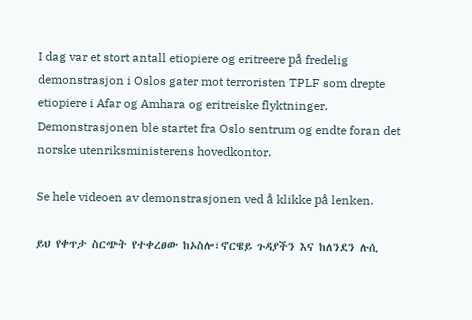I dag var et stort antall etiopiere og eritreere på fredelig demonstrasjon i Oslos gater mot terroristen TPLF som drepte etiopiere i Afar og Amhara og eritreiske flyktninger. Demonstrasjonen ble startet fra Oslo sentrum og endte foran det norske utenriksministerens hovedkontor.

Se hele videoen av demonstrasjonen ved å klikke på lenken.

ይህ የቀጥታ ስርጭት የተቀረፀው ከኦስሎ፣ኖርዌይ ጉዳያችን እና ከለንደን ሉሲ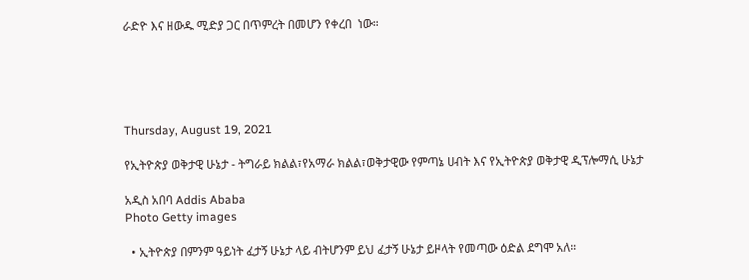ራድዮ እና ዘውዱ ሚድያ ጋር በጥምረት በመሆን የቀረበ  ነው።





Thursday, August 19, 2021

የኢትዮጵያ ወቅታዊ ሁኔታ - ትግራይ ክልል፣የአማራ ክልል፣ወቅታዊው የምጣኔ ሀብት እና የኢትዮጵያ ወቅታዊ ዲፕሎማሲ ሁኔታ

አዲስ አበባ Addis Ababa
Photo Getty images

  • ኢትዮጵያ በምንም ዓይነት ፈታኝ ሁኔታ ላይ ብትሆንም ይህ ፈታኝ ሁኔታ ይዞላት የመጣው ዕድል ደግሞ አለ።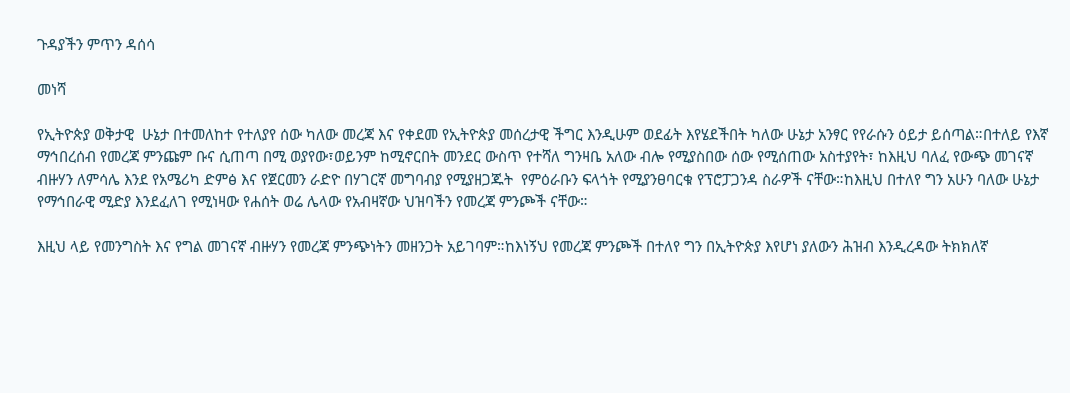ጉዳያችን ምጥን ዳሰሳ

መነሻ

የኢትዮጵያ ወቅታዊ  ሁኔታ በተመለከተ የተለያየ ሰው ካለው መረጃ እና የቀደመ የኢትዮጵያ መሰረታዊ ችግር እንዲሁም ወደፊት እየሄደችበት ካለው ሁኔታ አንፃር የየራሱን ዕይታ ይሰጣል።በተለይ የእኛ ማኅበረሰብ የመረጃ ምንጩም ቡና ሲጠጣ በሚ ወያየው፣ወይንም ከሚኖርበት መንደር ውስጥ የተሻለ ግንዛቤ አለው ብሎ የሚያስበው ሰው የሚሰጠው አስተያየት፣ ከእዚህ ባለፈ የውጭ መገናኛ ብዙሃን ለምሳሌ እንደ የአሜሪካ ድምፅ እና የጀርመን ራድዮ በሃገርኛ መግባብያ የሚያዘጋጁት  የምዕራቡን ፍላጎት የሚያንፀባርቁ የፕሮፓጋንዳ ስራዎች ናቸው።ከእዚህ በተለየ ግን አሁን ባለው ሁኔታ የማኅበራዊ ሚድያ እንደፈለገ የሚነዛው የሐሰት ወሬ ሌላው የአብዛኛው ህዝባችን የመረጃ ምንጮች ናቸው።

እዚህ ላይ የመንግስት እና የግል መገናኛ ብዙሃን የመረጃ ምንጭነትን መዘንጋት አይገባም።ከእነኝህ የመረጃ ምንጮች በተለየ ግን በኢትዮጵያ እየሆነ ያለውን ሕዝብ እንዲረዳው ትክክለኛ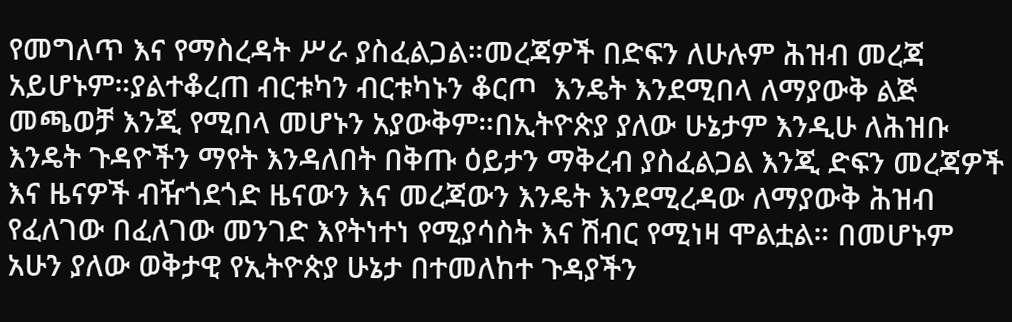የመግለጥ እና የማስረዳት ሥራ ያስፈልጋል።መረጃዎች በድፍን ለሁሉም ሕዝብ መረጃ አይሆኑም።ያልተቆረጠ ብርቱካን ብርቱካኑን ቆርጦ  እንዴት እንደሚበላ ለማያውቅ ልጅ መጫወቻ እንጂ የሚበላ መሆኑን አያውቅም።በኢትዮጵያ ያለው ሁኔታም እንዲሁ ለሕዝቡ እንዴት ጉዳዮችን ማየት እንዳለበት በቅጡ ዕይታን ማቅረብ ያስፈልጋል እንጂ ድፍን መረጃዎች እና ዜናዎች ብዥጎደጎድ ዜናውን እና መረጃውን እንዴት እንደሚረዳው ለማያውቅ ሕዝብ የፈለገው በፈለገው መንገድ እየትነተነ የሚያሳስት እና ሽብር የሚነዛ ሞልቷል። በመሆኑም አሁን ያለው ወቅታዊ የኢትዮጵያ ሁኔታ በተመለከተ ጉዳያችን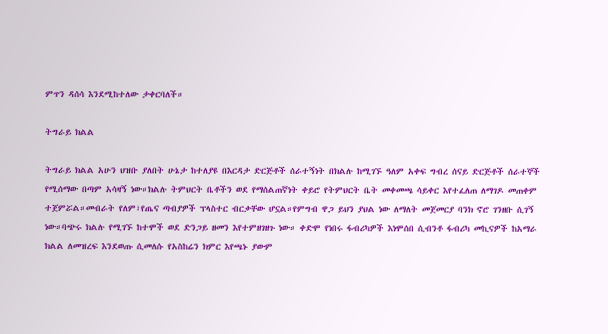ምጥን ዳሰሳ እንደሚከተለው ታቀርባለች።

ትግራይ ክልል

ትግራይ ክልል አሁን ህዝቡ ያለበት ሁኔታ ከተለያዩ በእርዳታ ድርጅቶች ሰራተኝነት በክልሉ ከሚገኙ ዓለም አቀፍ ግብረ ሰናይ ድርጅቶች ሰራተኞች የሚሰማው በጣም አሳዛኝ ነው።ክልሉ ትምህርት ቤቶችን ወደ የማሰልጠኛነት ቀይሮ የትምህርት ቤት መቀመጫ ሳይቀር እየተፈለጠ ለማገዶ መጠቀም ተጀምሯል።መብራት የለም፣የጤና ጣብያዎች ፕላስተር ብርቃቸው ሆኗል።የምግብ ዋጋ ይህን ያህል ነው ለማለት መጀመርያ ባንክ ኖሮ ገንዘቡ ሲገኝ ነው።ባጭሩ ክልሉ የሚገኙ ከተሞች ወደ ድንጋይ ዘመን እየተምዘገዘጉ ነው። ቀድሞ የነበሩ ፋብሪካዎች እነሞሰበ ሲብንቶ ፋብሪካ መኪናዎች ከአማራ ክልል ለመዝረፍ እንደወጡ ሲመለሱ የአስከሬን ክምር እየጫኑ ያውም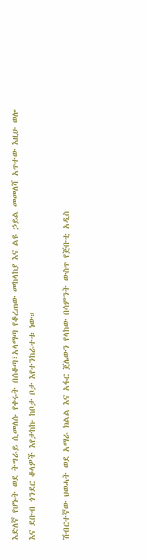እድለኛ የሆኑት ወደ ትግራይ ሲመለሱ የቀሩት በሰቆጣ፣አላማጣ የቆረጠው መከላከያ እና ልዩ ኃይል መመለሻ አጥተው እዚሁ ወሎ እና ደቡብ ጎንደር ቆላዎች እየታከኩ ከቦታ ቦታ እየተንከራተቱ ነው።

ሽብርተኛው ህወሓት ወደ አማራ ክልል እና አፋር ጀሌውን የላከው በሳምንት ውስጥ የጅቡቲ አዲስ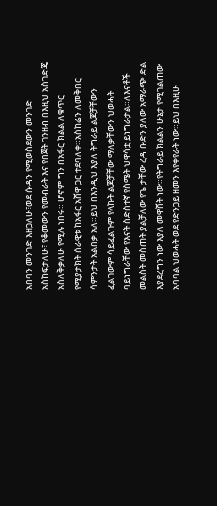አበባን መንገድ እዘጋለሁ፣ወደ ሱዳን የሚወስደውን መንገድ አስከፍታለሁ፣ የቆመውን የመብራት እና የበጀት ገንዘብ በእዚህ አስገድጄ አስለቅቃለሁ የሚሉ ነበሩ። ሆኖም ግን በአፋር ክልል ለቁጥር የሚያታክት ሰራዊቱ ከአፋር አሸዋ ጋር ተደባለቀ።አስከሬን ለመቅበር ሳምንታት አልበቃ አለ።ይህ በእንዲህ እያለ ትግራይ ልጆቻቸውን ፈልገውም ሳይፈልጉም የላኩት ልጆቻቸው ማለቃቸውን ህወሓት ባይነግራቸው የእናት ስድስተኛ የስሜት ህዋሳቷ ይነግራታል።ለእናቶች መልስት መስጠት ያልቻለው የጌ ታቸው ረዳ ቡድን ያለው አማራጭ ድል እያደረግን ነው እያለ መዋሸት ነው።የትግራይ ክልልን ሁኔታ የሚገልጠው አባባል ህወሓት ወደ የድንጋይ ዘመን እየቀየራት ነው።ይህ በእዚሁ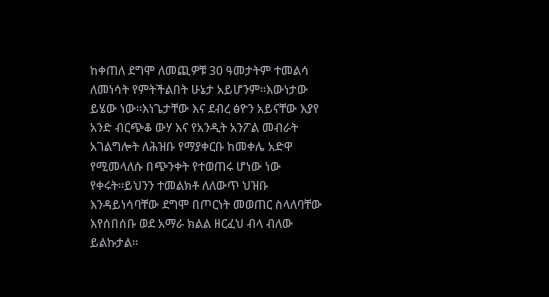ከቀጠለ ደግሞ ለመጪዎቹ 30 ዓመታትም ተመልሳ ለመነሳት የምትችልበት ሁኔታ አይሆንም።እውነታው ይሄው ነው።እነጌታቸው እና ደብረ ፅዮን አይናቸው እያየ አንድ ብርጭቆ ውሃ እና የአንዲት አንፖል መብራት አገልግሎት ለሕዝቡ የማያቀርቡ ከመቀሌ አድዋ የሚመላለሱ በጭንቀት የተወጠሩ ሆነው ነው የቀሩት።ይህንን ተመልክቶ ለለውጥ ህዝቡ እንዳይነሳባቸው ደግሞ በጦርነት መወጠር ስላለባቸው እየሰበሰቡ ወደ አማራ ክልል ዘርፈህ ብላ ብለው ይልኩታል።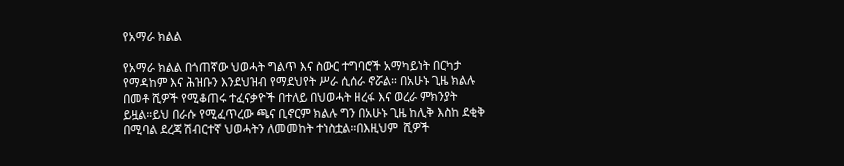የአማራ ክልል

የአማራ ክልል በጎጠኛው ህወሓት ግልጥ እና ስውር ተግባሮች አማካይነት በርካታ የማዳከም እና ሕዝቡን እንደህዝብ የማደህየት ሥራ ሲሰራ ኖሯል። በአሁኑ ጊዜ ክልሉ በመቶ ሺዎች የሚቆጠሩ ተፈናቃዮች በተለይ በህወሓት ዘረፋ እና ወረራ ምክንያት ይዟል።ይህ በራሱ የሚፈጥረው ጫና ቢኖርም ክልሉ ግን በአሁኑ ጊዜ ከሊቅ እስከ ደቂቅ በሚባል ደረጃ ሽብርተኛ ህወሓትን ለመመከት ተነስቷል።በእዚህም  ሺዎች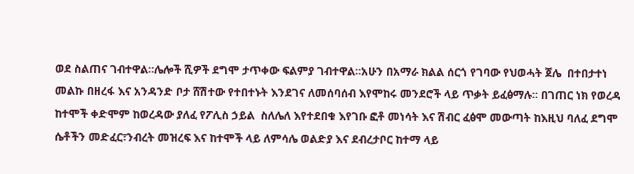ወደ ስልጠና ገብተዋል።ሌሎች ሺዎች ደግሞ ታጥቀው ፍልምያ ገብተዋል።አሁን በአማራ ክልል ሰርጎ የገባው የህወሓት ጀሌ  በተበታተነ መልኩ በዘረፋ እና አንዳንድ ቦታ ሸሽተው የተበተኑት እንደገና ለመሰባሰብ እየሞከሩ መንደሮች ላይ ጥቃት ይፈፅማሉ። በገጠር ነክ የወረዳ ከተሞች ቀድሞም ከወረዳው ያለፈ የፖሊስ ኃይል  ስለሌለ እየተደበቁ እየገቡ ፎቶ መነሳት እና ሽብር ፈፅሞ መውጣት ከእዚህ ባለፈ ደግሞ ሴቶችን መድፈር፣ንብረት መዝረፍ እና ከተሞች ላይ ለምሳሌ ወልድያ እና ደብረታቦር ከተማ ላይ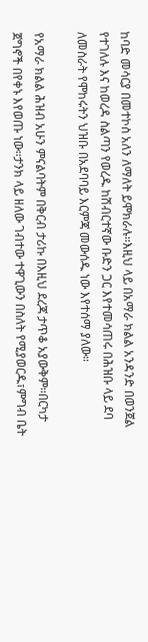ከባድ መሳርያ በመተኮስ አለን ለማለት ይሞክራሉ።እዚህ ላይ በአማራ ክልል አንዳንድ በወንጀል የተገለሉ እና ከወረዳ ስልጣን የወረዱ ከሽብርተኛው ቡድን ጋር እየተመሳጠሩ በሕዝቡ ላይ ደባ ለመስራት የሞከሩትን ህዝቡ በአደባባይ እርምጃ መውሰዱ ነው እየተሰማ ያለው።

የአማራ ክልል ሕዝብ አሁን ምናልባትም በቅርብ ታሪኩ በእዚህ ደረጃ ታጥቆ አያውቅም።በርካታ ጀግኖች በየቀኑ እየወጡ ነው።ታንክ ላይ ዘለው ገብተው ተዋጊውን በስለት የሚያወርዱ፣ምግብ ቤት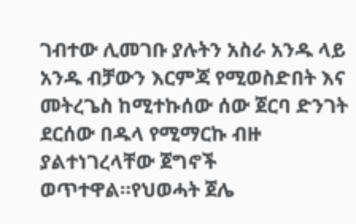ገብተው ሊመገቡ ያሉትን አስራ አንዱ ላይ አንዱ ብቻውን እርምጃ የሚወስድበት እና መትረጌስ ከሚተኩሰው ሰው ጀርባ ድንገት ደርሰው በዱላ የሚማርኩ ብዙ ያልተነገረላቸው ጀግኖች ወጥተዋል።የህወሓት ጀሌ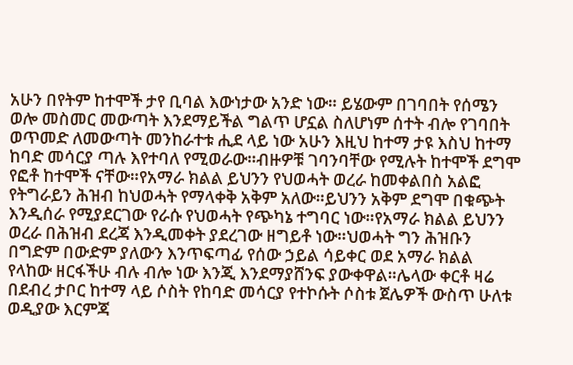አሁን በየትም ከተሞች ታየ ቢባል እውነታው አንድ ነው። ይሄውም በገባበት የሰሜን ወሎ መስመር መውጣት እንደማይችል ግልጥ ሆኗል ስለሆነም ሰተት ብሎ የገባበት ወጥመድ ለመውጣት መንከራተቱ ሒደ ላይ ነው አሁን እዚህ ከተማ ታዩ እስህ ከተማ ከባድ መሳርያ ጣሉ እየተባለ የሚወራው።ብዙዎቹ ገባንባቸው የሚሉት ከተሞች ደግሞ የፎቶ ከተሞች ናቸው።የአማራ ክልል ይህንን የህወሓት ወረራ ከመቀልበስ አልፎ የትግራይን ሕዝብ ከህወሓት የማላቀቅ አቅም አለው።ይህንን አቅም ደግሞ በቁጭት እንዲሰራ የሚያደርገው የራሱ የህወሓት የጭካኔ ተግባር ነው።የአማራ ክልል ይህንን ወረራ በሕዝብ ደረጃ እንዲመቀት ያደረገው ዘግይቶ ነው።ህወሓት ግን ሕዝቡን በግድም በውድም ያለውን እንጥፍጣፊ የሰው ኃይል ሳይቀር ወደ አማራ ክልል የላከው ዘርፋችሁ ብሉ ብሎ ነው እንጂ እንደማያሸንፍ ያውቀዋል።ሌላው ቀርቶ ዛሬ በደብረ ታቦር ከተማ ላይ ሶስት የከባድ መሳርያ የተኮሱት ሶስቱ ጀሌዎች ውስጥ ሁለቱ ወዲያው እርምጃ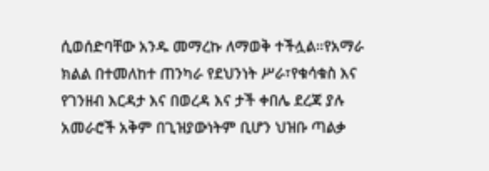ሲወሰድባቸው አንዱ መማረኩ ለማወቅ ተችሏል።የአማራ ክልል በተመለከተ ጠንካራ የደህንነት ሥራ፣የቁሳቁስ እና የገንዘብ እርዳታ እና በወረዳ እና ታች ቀበሌ ደረጃ ያሉ አመራሮች አቅም በጊዝያውነትም ቢሆን ህዝቡ ጣልቃ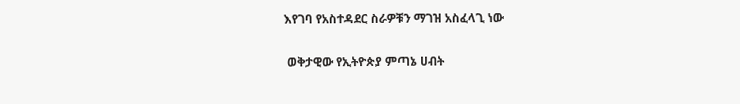እየገባ የአስተዳደር ስራዎቹን ማገዝ አስፈላጊ ነው

 ወቅታዊው የኢትዮጵያ ምጣኔ ሀብት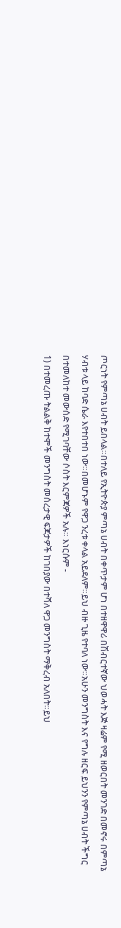ጦርነት የምጣኔ ሀብት ይበላል።በተለይ የኢትዮጵያ ምጣኔ ሀብት በቀጥታም ሆነ በተዘዋዋሪ በሽብርተኛው ህወሓት እጅ ዛሬም የሚ ዘወርበት መንገድ በመኖሩ በምጣኔ ሃብቱ ላይ ከባድ ሴራ እየተበተበ ነው።በመሆኑም የዋጋ ንረቱ ቀላል አይደለም።ይህ ብዙ ጊዜ የተባለ ነው።አሁን መንግስት እና የግሉ ዘርፍ ይህንን የምጣኔ ሀብት ችግር በተመለከተ መውሰድ የሚገባቸው ሶስት እርምጃዎች አሉ። እነርሱም -
1) በተመረጡ ትልልቅ ከተሞች መንግስት መሰረታዊ ፍጆታዎች ከገበያው በተሻለ ዋጋ መንግስት ማቅረብ አለበት።ይህ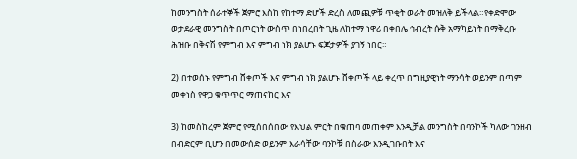ከመንግስት ሰራተኞች ጀምሮ እስከ የከተማ ድሆች ድረስ ለመጪዎቹ ጥቂት ወራት መዝለቅ ይችላል።የቀድሞው ወታደራዊ መንግስት በጦርነት ውስጥ በነበረበት ጊዜ ለከተማ ነዋሪ በቀበሌ ኅብረት ሱቅ አማካይነት በማቅረቡ ሕዝቡ በቅናሽ የምግብ እና ምግብ ነክ ያልሆኑ ፍጆታዎች ያገኝ ነበር።

2) በተወሰኑ የምግብ ሸቀጦች እና ምግብ ነክ ያልሆኑ ሸቀጦች ላይ ቀረጥ በግዚያዊነት ማንሳት ወይንም በጣም መቀነስ የዋጋ ቁጥጥር ማጠናከር እና

3) ከመስከረም ጀምሮ የሚሰበሰበው የእህል ምርት በቁጠባ መጠቀም እንዲቻል መንግስት በባንኮች ካለው ገንዘብ በብድርም ቢሆን በመውሰድ ወይንም እራሳቸው ባንኮቹ በስራው እንዲገቡበት እና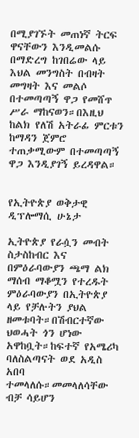በሚያገኙት መጠነኛ ትርፍ ዋናቸውን እንዲመልሱ በማድረግ ከገበሬው ላይ እህል መንግስት በብዛት መግዛት እና መልሶ በተመጣጣኝ ዋጋ የመሸጥ ሥራ ማከናወን።በእዚህ ከልክ የለሽ አትራፊ ምርቱን ከማዳን ጀምሮ ተጠቃሚውም በተመጣጣኝ ዋጋ እንዲያገኝ ይረዳዋል።


የኢትዮጵያ ወቅታዊ ዲፕሎማሲ ሁኔታ

ኢትዮጵያ የራሷን መብት ስታስከብር እና በምዕራባውያን ጫማ ልክ ማሰብ ማቆሟን የተረዱት ምዕራባውያን በኢትዮጵያ ላይ የቻሉትን ያህል ዘመቱባት።በሽብርተኛው ህወሓት ጎን ሆነው አዋከቧት።ከፍተኛ የአሜሪካ ባለስልጣናት ወደ አዲስ አበባ ተመላለሱ።መመላለሳቸው ብቻ ሳይሆን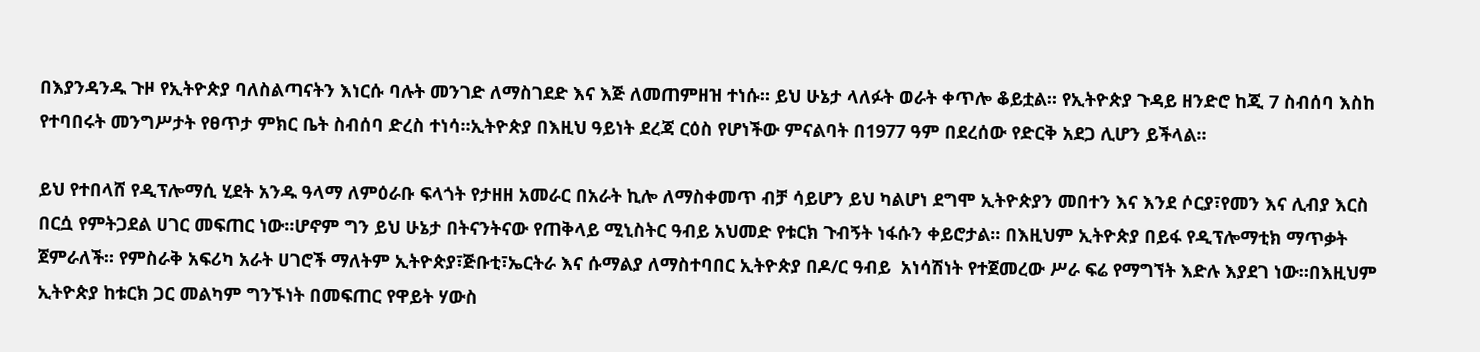በእያንዳንዱ ጉዞ የኢትዮጵያ ባለስልጣናትን እነርሱ ባሉት መንገድ ለማስገደድ እና እጅ ለመጠምዘዝ ተነሱ። ይህ ሁኔታ ላለፉት ወራት ቀጥሎ ቆይቷል። የኢትዮጵያ ጉዳይ ዘንድሮ ከጂ 7 ስብሰባ እስከ የተባበሩት መንግሥታት የፀጥታ ምክር ቤት ስብሰባ ድረስ ተነሳ።ኢትዮጵያ በእዚህ ዓይነት ደረጃ ርዕስ የሆነችው ምናልባት በ1977 ዓም በደረሰው የድርቅ አደጋ ሊሆን ይችላል።

ይህ የተበላሸ የዲፕሎማሲ ሂደት አንዱ ዓላማ ለምዕራቡ ፍላጎት የታዘዘ አመራር በአራት ኪሎ ለማስቀመጥ ብቻ ሳይሆን ይህ ካልሆነ ደግሞ ኢትዮጵያን መበተን እና እንደ ሶርያ፣የመን እና ሊብያ እርስ በርሷ የምትጋደል ሀገር መፍጠር ነው።ሆኖም ግን ይህ ሁኔታ በትናንትናው የጠቅላይ ሚኒስትር ዓብይ አህመድ የቱርክ ጉብኝት ነፋሱን ቀይሮታል። በእዚህም ኢትዮጵያ በይፋ የዲፕሎማቲክ ማጥቃት ጀምራለች። የምስራቅ አፍሪካ አራት ሀገሮች ማለትም ኢትዮጵያ፣ጅቡቲ፣ኤርትራ እና ሱማልያ ለማስተባበር ኢትዮጵያ በዶ/ር ዓብይ  አነሳሽነት የተጀመረው ሥራ ፍሬ የማግኘት እድሉ እያደገ ነው።በእዚህም ኢትዮጵያ ከቱርክ ጋር መልካም ግንኙነት በመፍጠር የዋይት ሃውስ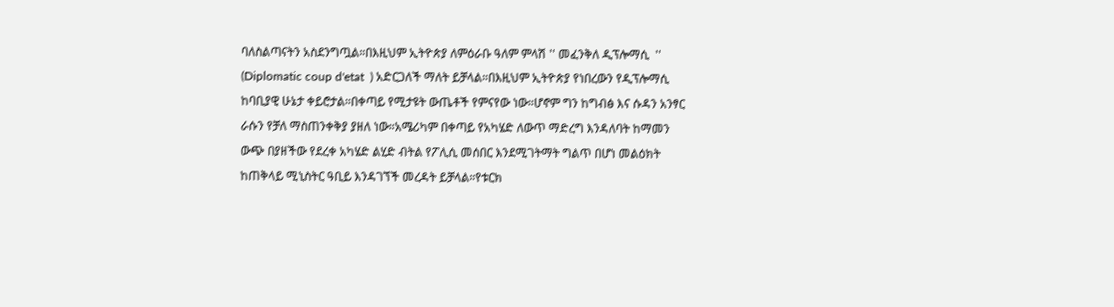ባለስልጣናትን አስደንግጧል።በእዚህም ኢትዮጵያ ለምዕራቡ ዓለም ምላሽ '' መፈንቅለ ዲፕሎማሲ  '' (Diplomatic coup d'etat  ) አድርጋለች ማለት ይቻላል።በእዚህም ኢትዮጵያ የነበረውን የዲፕሎማሲ ከባቢያዊ ሁኔታ ቀይሮታል።በቀጣይ የሚታዩት ውጤቶች የምናየው ነው።ሆኖም ግን ከግብፅ እና ሱዳን አንፃር ራሱን የቻለ ማስጠንቀቅያ ያዘለ ነው።አሜሪካም በቀጣይ የአካሄድ ለውጥ ማድረግ እንዳለባት ከማመን ውጭ በያዘችው የደረቀ አካሄድ ልሂድ ብትል የፖሊሲ መሰበር እንደሚገትማት ግልጥ በሆነ መልዕክት ከጠቅላይ ሚኒስትር ዓቢይ እንዳገኘች መረዳት ይቻላል።የቱርክ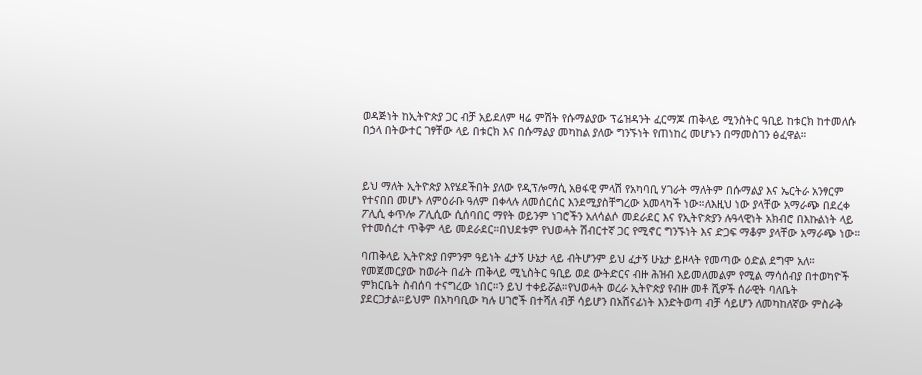ወዳጅነት ከኢትዮጵያ ጋር ብቻ አይደለም ዛሬ ምሽት የሱማልያው ፕሬዝዳንት ፈርማጆ ጠቅላይ ሚንስትር ዓቢይ ከቱርክ ከተመለሱ በኃላ በትውተር ገፃቸው ላይ በቱርክ እና በሱማልያ መካከል ያለው ግንኙነት የጠነከረ መሆኑን በማመስገን ፅፈዋል።



ይህ ማለት ኢትዮጵያ እየሄደችበት ያለው የዲፕሎማሲ አፀፋዊ ምላሽ የአካባቢ ሃገራት ማለትም በሱማልያ እና ኤርትራ አንፃርም የተናበበ መሆኑ ለምዕራቡ ዓለም በቀላሉ ለመሰርሰር እንደሚያስቸግረው አመላካች ነው።ለእዚህ ነው ያላቸው አማራጭ በደረቀ ፖሊሲ ቀጥሎ ፖሊሲው ሲሰባበር ማየት ወይንም ነገሮችን አለሳልሶ መደራደር እና የኢትዮጵያን ሉዓላዊነት አክብሮ በእኩልነት ላይ የተመሰረተ ጥቅም ላይ መደራደር።በህደቱም የህወሓት ሽብርተኛ ጋር የሚኖር ግንኙነት እና ድጋፍ ማቆም ያላቸው አማራጭ ነው።

ባጠቅላይ ኢትዮጵያ በምንም ዓይነት ፈታኝ ሁኔታ ላይ ብትሆንም ይህ ፈታኝ ሁኔታ ይዞላት የመጣው ዕድል ደግሞ አለ። የመጀመርያው ከወራት በፊት ጠቅላይ ሚኒስትር ዓቢይ ወደ ውትድርና ብዙ ሕዝብ አይመለመልም የሚል ማሳሰብያ በተወካዮች ምክርቤት ስብሰባ ተናግረው ነበር።ን ይህ ተቀይሯል።የህወሓት ወረራ ኢትዮጵያ የብዙ መቶ ሺዎች ሰራዊት ባለቤት ያደርጋታል።ይህም በአካባቢው ካሉ ሀገሮች በተሻለ ብቻ ሳይሆን በአሸናፊነት እንድትወጣ ብቻ ሳይሆን ለመካከለኛው ምስራቅ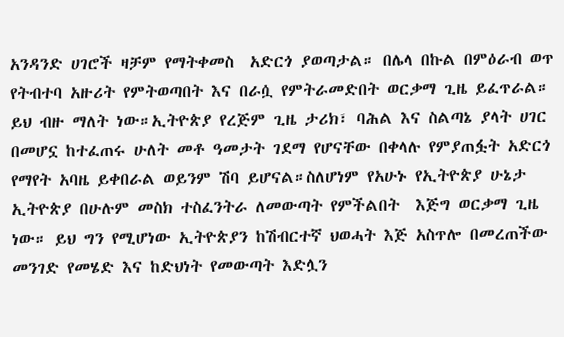አንዳንድ ሀገሮች ዛቻም የማትቀመስ  አድርጎ ያወጣታል። በሌላ በኩል በምዕራብ ወጥ የትብተባ አዙሪት የምትወጣበት እና በራሷ የምትራመድበት ወርቃማ ጊዜ ይፈጥራል። ይህ ብዙ ማለት ነው።ኢትዮጵያ የረጅም ጊዜ ታሪክ፣ ባሕል እና ስልጣኔ ያላት ሀገር በመሆኗ ከተፈጠሩ ሁለት መቶ ዓመታት ገደማ የሆናቸው በቀላሉ የምያጠፏት አድርጎ የማየት አባዜ ይቀበራል ወይንም ሽባ ይሆናል።ስለሆነም የአሁኑ የኢትዮጵያ ሁኔታ ኢትዮጵያ በሁሉም መስክ ተስፈንትራ ለመውጣት የምችልበት  እጅግ ወርቃማ ጊዜ ነው። ይህ ግን የሚሆነው ኢትዮጵያን ከሽብርተኛ ህወሓት እጅ አስጥሎ በመረጠችው መንገድ የመሄድ እና ከድህነት የመውጣት እድሏን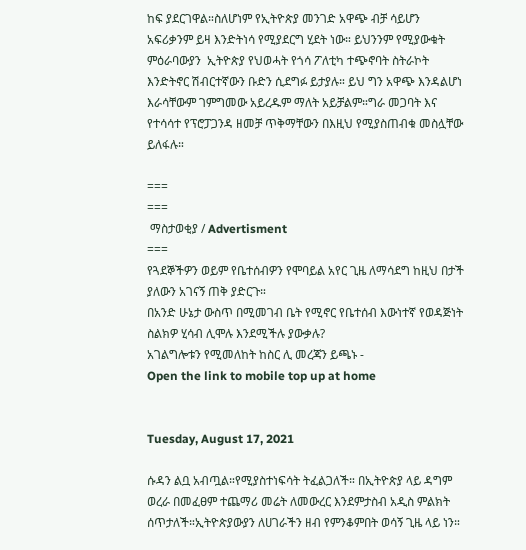ከፍ ያደርገዋል።ስለሆነም የኢትዮጵያ መንገድ አዋጭ ብቻ ሳይሆን አፍሪቃንም ይዛ እንድትነሳ የሚያደርግ ሂደት ነው። ይህንንም የሚያውቁት ምዕራባውያን  ኢትዮጵያ የህወሓት የጎሳ ፖለቲካ ተጭኖባት ስትራኮት እንድትኖር ሽብርተኛውን ቡድን ሲደግፉ ይታያሉ። ይህ ግን አዋጭ እንዳልሆነ እራሳቸውም ገምግመው አይረዱም ማለት አይቻልም።ግራ መጋባት እና የተሳሳተ የፕሮፓጋንዳ ዘመቻ ጥቅማቸውን በእዚህ የሚያስጠብቁ መስሏቸው ይለፋሉ።

===
===
 ማስታወቂያ / Advertisment
===
የጓደኞችዎን ወይም የቤተሰብዎን የሞባይል አየር ጊዜ ለማሳደግ ከዚህ በታች ያለውን አገናኝ ጠቅ ያድርጉ።
በአንድ ሁኔታ ውስጥ በሚመገብ ቤት የሚኖር የቤተሰብ እውነተኛ የወዳጅነት ስልክዎ ሂሳብ ሊሞሉ እንደሚችሉ ያውቃሉ?
አገልግሎቱን የሚመለከት ከስር ሊ መረጃን ይጫኑ -
Open the link to mobile top up at home


Tuesday, August 17, 2021

ሱዳን ልቧ አብጧል።የሚያስተነፍሳት ትፈልጋለች። በኢትዮጵያ ላይ ዳግም ወረራ በመፈፀም ተጨማሪ መሬት ለመውረር እንደምታስብ አዲስ ምልክት ሰጥታለች።ኢትዮጵያውያን ለሀገራችን ዘብ የምንቆምበት ወሳኝ ጊዜ ላይ ነን።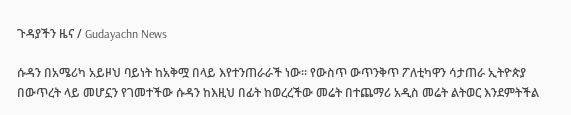ጉዳያችን ዜና / Gudayachn News

ሱዳን በአሜሪካ አይዞህ ባይነት ከአቅሟ በላይ እየተንጠራራች ነው። የውስጥ ውጥንቅጥ ፖለቲካዋን ሳታጠራ ኢትዮጵያ በውጥረት ላይ መሆኗን የገመተችው ሱዳን ከእዚህ በፊት ከወረረችው መሬት በተጨማሪ አዲስ መሬት ልትወር እንደምትችል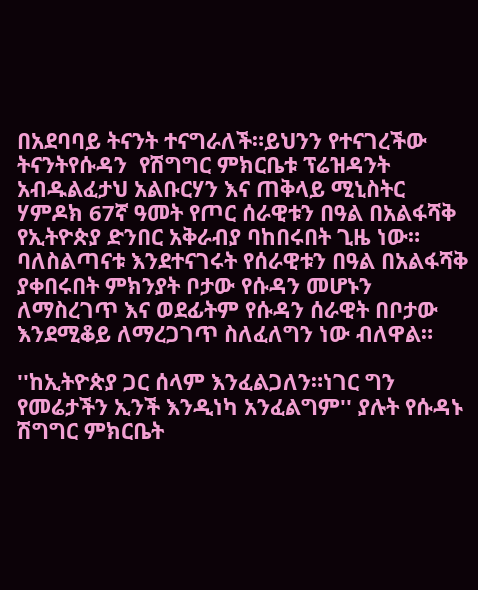በአደባባይ ትናንት ተናግራለች።ይህንን የተናገረችው ትናንትየሱዳን  የሽግግር ምክርቤቱ ፕሬዝዳንት አብዱልፈታህ አልቡርሃን እና ጠቅላይ ሚኒስትር ሃምዶክ 67ኛ ዓመት የጦር ሰራዊቱን በዓል በአልፋሻቅ የኢትዮጵያ ድንበር አቅራብያ ባከበሩበት ጊዜ ነው። ባለስልጣናቱ እንደተናገሩት የሰራዊቱን በዓል በአልፋሻቅ ያቀበሩበት ምክንያት ቦታው የሱዳን መሆኑን ለማስረገጥ እና ወደፊትም የሱዳን ሰራዊት በቦታው እንደሚቆይ ለማረጋገጥ ስለፈለግን ነው ብለዋል።

''ከኢትዮጵያ ጋር ሰላም እንፈልጋለን።ነገር ግን የመሬታችን ኢንች እንዲነካ አንፈልግም'' ያሉት የሱዳኑ ሽግግር ምክርቤት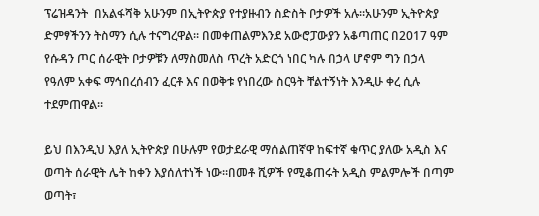ፕሬዝዳንት  በአልፋሻቅ አሁንም በኢትዮጵያ የተያዙብን ስድስት ቦታዎች አሉ።አሁንም ኢትዮጵያ ድምፃችንን ትስማን ሲሉ ተናግረዋል። በመቀጠልምእንደ አውሮፓውያን አቆጣጠር በ2017 ዓም የሱዳን ጦር ሰራዊት ቦታዎቹን ለማስመለስ ጥረት አድርጎ ነበር ካሉ በኃላ ሆኖም ግን በኃላ የዓለም አቀፍ ማኅበረሰብን ፈርቶ እና በወቅቱ የነበረው ስርዓት ቸልተኝነት እንዲሁ ቀረ ሲሉ ተደምጠዋል።

ይህ በእንዲህ እያለ ኢትዮጵያ በሁሉም የወታደራዊ ማሰልጠኛዋ ከፍተኛ ቁጥር ያለው አዲስ እና ወጣት ሰራዊት ሌት ከቀን እያሰለተነች ነው።በመቶ ሺዎች የሚቆጠሩት አዲስ ምልምሎች በጣም ወጣት፣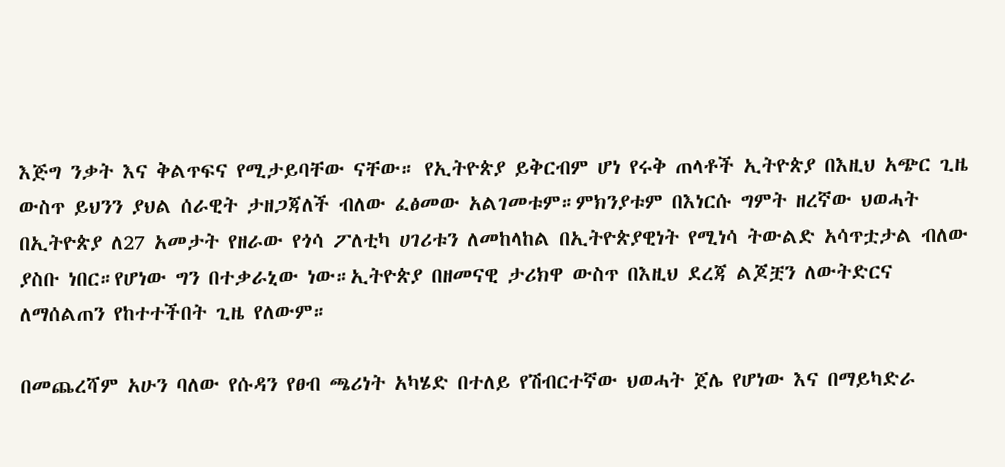እጅግ ንቃት እና ቅልጥፍና የሚታይባቸው ናቸው። የኢትዮጵያ ይቅርብም ሆነ የሩቅ ጠላቶች ኢትዮጵያ በእዚህ አጭር ጊዜ ውስጥ ይህንን ያህል ሰራዊት ታዘጋጃለች ብለው ፈፅመው አልገመቱም።ምክንያቱም በእነርሱ ግምት ዘረኛው ህወሓት በኢትዮጵያ ለ27 አመታት የዘራው የጎሳ ፖለቲካ ሀገሪቱን ለመከላከል በኢትዮጵያዊነት የሚነሳ ትውልድ አሳጥቷታል ብለው ያስቡ ነበር።የሆነው ግን በተቃራኒው ነው።ኢትዮጵያ በዘመናዊ ታሪክዋ ውስጥ በእዚህ ደረጃ ልጆቿን ለውትድርና ለማሰልጠን የከተተችበት ጊዜ የለውም።

በመጨረሻም አሁን ባለው የሱዳን የፀብ ጫሪነት አካሄድ በተለይ የሽብርተኛው ህወሓት ጀሌ የሆነው እና በማይካድራ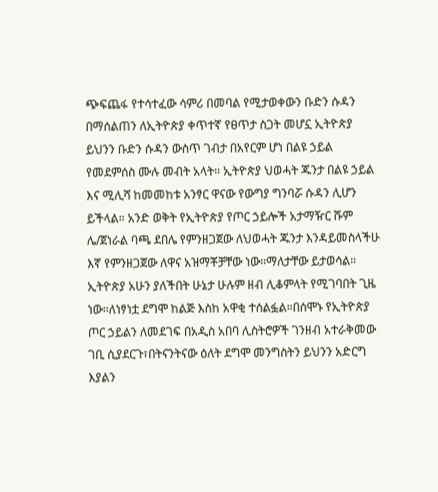ጭፍጨፋ የተሳተፈው ሳምሪ በመባል የሚታወቀውን ቡድን ሱዳን በማሰልጠን ለኢትዮጵያ ቀጥተኛ የፀጥታ ስጋት መሆኗ ኢትዮጵያ ይህንን ቡድን ሱዳን ውስጥ ገብታ በአየርም ሆነ በልዩ ኃይል የመደምሰስ ሙሉ መብት አላት። ኢትዮጵያ ህወሓት ጁንታ በልዩ ኃይል እና ሚሊሻ ከመመከቱ አንፃር ዋናው የውግያ ግንባሯ ሱዳን ሊሆን ይችላል። አንድ ወቅት የኢትዮጵያ የጦር ኃይሎች አታማዥር ሹም ሌ/ጀነራል ባጫ ደበሌ የምንዘጋጀው ለህወሓት ጁንታ እንዳይመስላችሁ እኛ የምንዘጋጀው ለዋና አዝማቾቻቸው ነው።ማለታቸው ይታወሳል።
ኢትዮጵያ አሁን ያለችበት ሁኔታ ሁሉም ዘብ ሊቆምላት የሚገባበት ጊዜ ነው።ለነፃነቷ ደግሞ ከልጅ እስከ አዋቂ ተሰልፏል።በሰሞኑ የኢትዮጵያ ጦር ኃይልን ለመደገፍ በአዲስ አበባ ሊስትሮዎች ገንዘብ አተራቅመው ገቢ ሲያደርጉ፣በትናንትናው ዕለት ደግሞ መንግስትን ይህንን አድርግ እያልን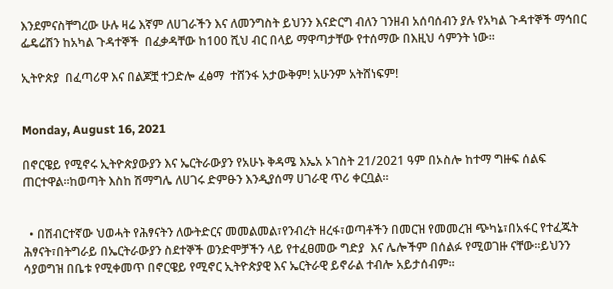እንደምናስቸግረው ሁሉ ዛሬ እኛም ለሀገራችን እና ለመንግስት ይህንን እናድርግ ብለን ገንዘብ አሰባሰብን ያሉ የአካል ጉዳተኞች ማኅበር ፌዴሬሽን ከአካል ጉዳተኞች  በፈቃዳቸው ከ100 ሺህ ብር በላይ ማዋጣታቸው የተሰማው በእዚህ ሳምንት ነው።

ኢትዮጵያ  በፈጣሪዋ እና በልጆቿ ተጋድሎ ፈፅማ  ተሸንፋ አታውቅም! አሁንም አትሸነፍም!


Monday, August 16, 2021

በኖርዌይ የሚኖሩ ኢትዮጵያውያን እና ኤርትራውያን የአሁኑ ቅዳሜ እኤአ ኦገስት 21/2021 ዓም በኦስሎ ከተማ ግዙፍ ሰልፍ ጠርተዋል።ከወጣት እስከ ሽማግሌ ለሀገሩ ድምፁን እንዲያሰማ ሀገራዊ ጥሪ ቀርቧል።


  • በሽብርተኛው ህወሓት የሕፃናትን ለውትድርና መመልመል፣የንብረት ዘረፋ፣ወጣቶችን በመርዝ የመመረዝ ጭካኔ፣በአፋር የተፈጁት ሕፃናት፣በትግራይ በኤርትራውያን ስደተኞች ወንድሞቻችን ላይ የተፈፀመው ግድያ  እና ሌሎችም በሰልፉ የሚወገዙ ናቸው።ይህንን ሳያወግዝ በቤቱ የሚቀመጥ በኖርዌይ የሚኖር ኢትዮጵያዊ እና ኤርትራዊ ይኖራል ተብሎ አይታሰብም።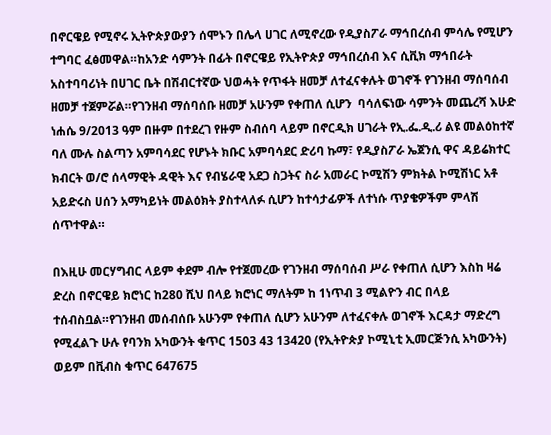በኖርዌይ የሚኖሩ ኢትዮጵያውያን ሰሞኑን በሌላ ሀገር ለሚኖረው የዲያስፖራ ማኅበረሰብ ምሳሌ የሚሆን ተግባር ፈፅመዋል።ከአንድ ሳምንት በፊት በኖርዌይ የኢትዮጵያ ማኅበረሰብ እና ሲቪክ ማኅበራት አስተባባሪነት በሀገር ቤት በሽብርተኛው ህወሓት የጥፋት ዘመቻ ለተፈናቀሉት ወገኖች የገንዘብ ማሰባሰብ ዘመቻ ተጀምሯል።የገንዘብ ማሰባሰቡ ዘመቻ አሁንም የቀጠለ ሲሆን  ባሳለፍነው ሳምንት መጨረሻ እሁድ ነሐሴ 9/2013 ዓም በዙም በተደረገ የዙም ስብሰባ ላይም በኖርዲክ ሀገራት የኢ.ፌ.ዲ.ሪ ልዩ መልዕከተኛ ባለ ሙሉ ስልጣን አምባሳደር የሆኑት ክቡር አምባሳደር ድሪባ ኩማ፣ የዲያስፖራ ኤጀንሲ ዋና ዳይሬክተር ክብርት ወ/ሮ ሰላማዊት ዳዊት እና የብሄራዊ አደጋ ስጋትና ስራ አመራር ኮሚሽን ምክትል ኮሚሽነር አቶ አይድሩስ ሀሰን አማካይነት መልዕክት ያስተላለፉ ሲሆን ከተሳታፊዎች ለተነሱ ጥያቄዎችም ምላሽ ሰጥተዋል።

በእዚሁ መርሃግብር ላይም ቀደም ብሎ የተጀመረው የገንዘብ ማሰባሰብ ሥራ የቀጠለ ሲሆን እስከ ዛሬ ድረስ በኖርዌይ ክሮነር ከ280 ሺህ በላይ ክሮነር ማለትም ከ 1ነጥብ 3 ሚልዮን ብር በላይ ተሰብስቧል።የገንዘብ መሰብሰቡ አሁንም የቀጠለ ሲሆን አሁንም ለተፈናቀሉ ወገኖች እርዳታ ማድረግ የሚፈልጉ ሁሉ የባንክ አካውንት ቁጥር 1503 43 13420 (የኢትዮጵያ ኮሚኒቲ ኢመርጅንሲ አካውንት) ወይም በቪብስ ቁጥር 647675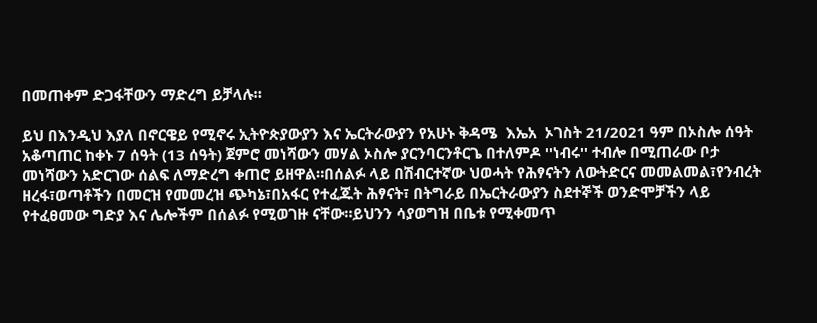በመጠቀም ድጋፋቸውን ማድረግ ይቻላሉ።

ይህ በእንዲህ እያለ በኖርዌይ የሚኖሩ ኢትዮጵያውያን እና ኤርትራውያን የአሁኑ ቅዳሜ  እኤአ  ኦገስት 21/2021 ዓም በኦስሎ ሰዓት አቆጣጠር ከቀኑ 7 ሰዓት (13 ሰዓት) ጀምሮ መነሻውን መሃል ኦስሎ ያርንባርንቶርጌ በተለምዶ ''ነብሩ'' ተብሎ በሚጠራው ቦታ መነሻውን አድርገው ሰልፍ ለማድረግ ቀጠሮ ይዘዋል።በሰልፉ ላይ በሽብርተኛው ህወሓት የሕፃናትን ለውትድርና መመልመል፣የንብረት ዘረፋ፣ወጣቶችን በመርዝ የመመረዝ ጭካኔ፣በአፋር የተፈጁት ሕፃናት፣ በትግራይ በኤርትራውያን ስደተኞች ወንድሞቻችን ላይ የተፈፀመው ግድያ እና ሌሎችም በሰልፉ የሚወገዙ ናቸው።ይህንን ሳያወግዝ በቤቱ የሚቀመጥ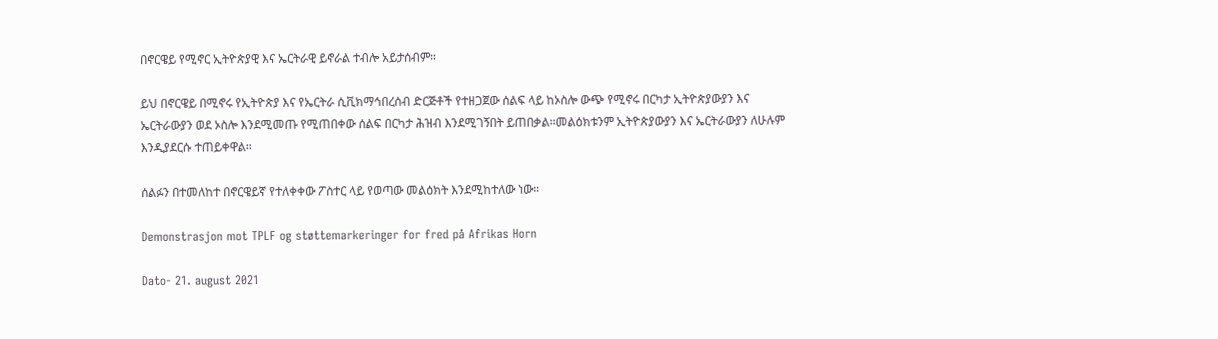በኖርዌይ የሚኖር ኢትዮጵያዊ እና ኤርትራዊ ይኖራል ተብሎ አይታሰብም።

ይህ በኖርዌይ በሚኖሩ የኢትዮጵያ እና የኤርትራ ሲቪክማኅበረሰብ ድርጅቶች የተዘጋጀው ሰልፍ ላይ ከኦስሎ ውጭ የሚኖሩ በርካታ ኢትዮጵያውያን እና ኤርትራውያን ወደ ኦስሎ እንደሚመጡ የሚጠበቀው ሰልፍ በርካታ ሕዝብ እንደሚገኝበት ይጠበቃል።መልዕክቱንም ኢትዮጵያውያን እና ኤርትራውያን ለሁሉም እንዲያደርሱ ተጠይቀዋል።

ሰልፉን በተመለከተ በኖርዌይኛ የተለቀቀው ፖስተር ላይ የወጣው መልዕክት እንደሚከተለው ነው።

Demonstrasjon mot TPLF og støttemarkeringer for fred på Afrikas Horn

Dato- 21. august 2021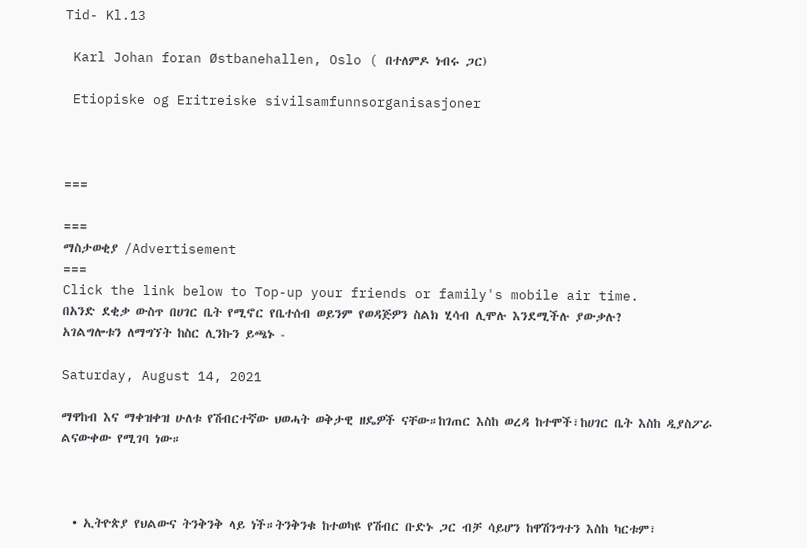Tid- Kl.13

 Karl Johan foran Østbanehallen, Oslo ( በተለምዶ ነብሩ ጋር)

 Etiopiske og Eritreiske sivilsamfunnsorganisasjoner



===

===
ማስታወቂያ /Advertisement
===
Click the link below to Top-up your friends or family's mobile air time.
በአንድ ደቂቃ ውስጥ በሀገር ቤት የሚኖር የቤተሰብ ወይንም የወዳጅዎን ስልክ ሂሳብ ሊሞሉ እንደሚችሉ ያውቃሉ?
አገልግሎቱን ለማግኘት ከስር ሊንኩን ይጫኑ -

Saturday, August 14, 2021

ማዋከብ እና ማቀዝቀዝ ሁለቱ የሽብርተኛው ህወሓት ወቅታዊ ዘዴዎች ናቸው።ከገጠር እስከ ወረዳ ከተሞች፣ከሀገር ቤት እስከ ዲያስፖራ ልናውቀው የሚገባ ነው።



  • ኢትዮጵያ የህልውና ትንቅንቅ ላይ ነች።ትንቅንቁ ከተወካዩ የሽብር ቡድኑ ጋር ብቻ ሳይሆን ከዋሽንግተን እስከ ካርቱም፣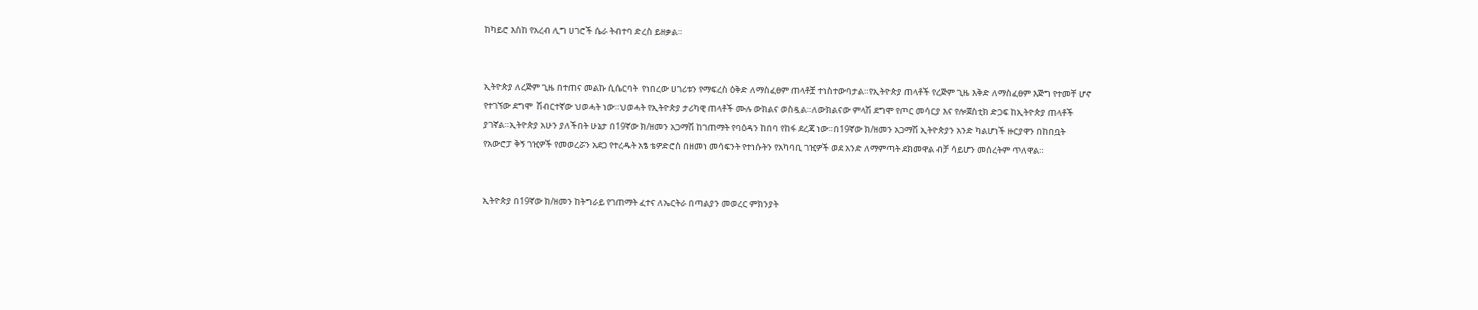ከካይሮ እስከ የአረብ ሊግ ሀገሮች ሴራ ትብተባ ድረስ ይዘቃል።


ኢትዮጵያ ለረጅም ጊዜ በተጠና መልኩ ሲሴርባት  የነበረው ሀገሪቱን የማፍረስ ዕቅድ ለማስፈፀም ጠላቶቿ ተነስተውባታል።የኢትዮጵያ ጠላቶች የረጅም ጊዜ እቅድ ለማስፈፀም እጅግ የተመቸ ሆኖ የተገኘው ደግሞ  ሽብርተኛው ህወሓት ነው።ህወሓት የኢትዮጵያ ታሪካዊ ጠላቶች ሙሉ ውክልና ወስዷል።ለውክልናው ምላሽ ደግሞ የጦር መሳርያ እና የሎጀስቲክ ድጋፍ ከኢትዮጵያ ጠላቶች ያገኛል።ኢትዮጵያ አሁን ያለችበት ሁኔታ በ19ኛው ክ/ዘመን አጋማሽ ከገጠማት የባዕዳን ከበባ የከፋ ደረጃ ነው።በ19ኛው ክ/ዘመን አጋማሽ ኢትዮጵያን አንድ ካልሆነች ዙርያዋን በከበቧት የአውሮፓ ቅኝ ገዢዎች የመወረሯን አደጋ የተረዱት አፄ ቴዎድሮስ በዘመነ መሳፍንት የተነሱትን የአካባቢ ገዢዎች ወደ አንድ ለማምጣት ደክመዋል ብቻ ሳይሆን መሰረትም ጥለዋል።


ኢትዮጵያ በ19ኛው ክ/ዘመን ከትግራይ የገጠማት ፈተና ለኤርትራ በጣልያን መወረር ምክንያት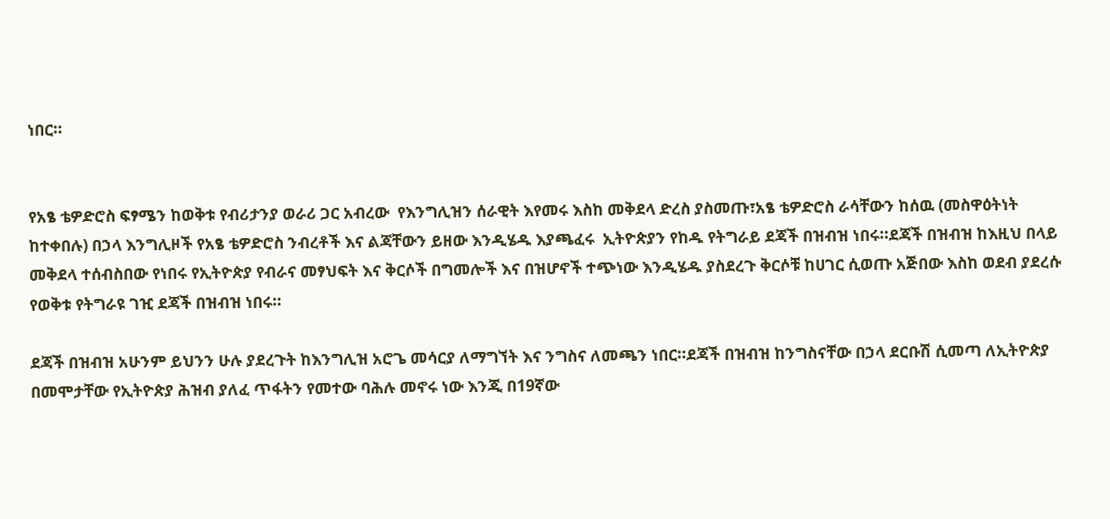ነበር።


የአፄ ቴዎድሮስ ፍፃሜን ከወቅቱ የብሪታንያ ወራሪ ጋር አብረው  የእንግሊዝን ሰራዊት እየመሩ እስከ መቅደላ ድረስ ያስመጡ፣አፄ ቴዎድሮስ ራሳቸውን ከሰዉ (መስዋዕትነት ከተቀበሉ) በኃላ እንግሊዞች የአፄ ቴዎድሮስ ንብረቶች እና ልጃቸውን ይዘው እንዲሄዱ እያጫፈሩ  ኢትዮጵያን የከዱ የትግራይ ደጃች በዝብዝ ነበሩ።ደጃች በዝብዝ ከእዚህ በላይ መቅደላ ተሰብስበው የነበሩ የኢትዮጵያ የብራና መፃህፍት እና ቅርሶች በግመሎች እና በዝሆኖች ተጭነው እንዲሄዱ ያስደረጉ ቅርሶቹ ከሀገር ሲወጡ አጅበው እስከ ወደብ ያደረሱ የወቅቱ የትግራዩ ገዢ ደጃች በዝብዝ ነበሩ።

ደጃች በዝብዝ አሁንም ይህንን ሁሉ ያደረጉት ከእንግሊዝ አሮጌ መሳርያ ለማግኘት እና ንግስና ለመጫን ነበር።ደጃች በዝብዝ ከንግስናቸው በኃላ ደርቡሽ ሲመጣ ለኢትዮጵያ በመሞታቸው የኢትዮጵያ ሕዝብ ያለፈ ጥፋትን የመተው ባሕሉ መኖሩ ነው እንጂ በ19ኛው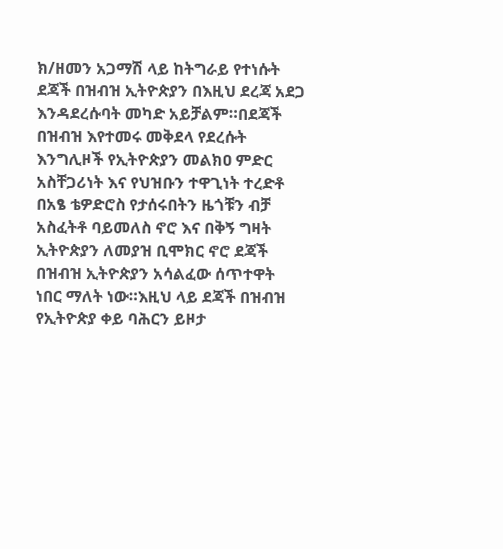ክ/ዘመን አጋማሽ ላይ ከትግራይ የተነሱት ደጃች በዝብዝ ኢትዮጵያን በእዚህ ደረጃ አደጋ እንዳደረሱባት መካድ አይቻልም።በደጃች በዝብዝ እየተመሩ መቅደላ የደረሱት እንግሊዞች የኢትዮጵያን መልክዐ ምድር አስቸጋሪነት እና የህዝቡን ተዋጊነት ተረድቶ በአፄ ቴዎድሮስ የታሰሩበትን ዜጎቹን ብቻ አስፈትቶ ባይመለስ ኖሮ እና በቅኝ ግዛት ኢትዮጵያን ለመያዝ ቢሞክር ኖሮ ደጃች በዝብዝ ኢትዮጵያን አሳልፈው ሰጥተዋት ነበር ማለት ነው።እዚህ ላይ ደጃች በዝብዝ የኢትዮጵያ ቀይ ባሕርን ይዞታ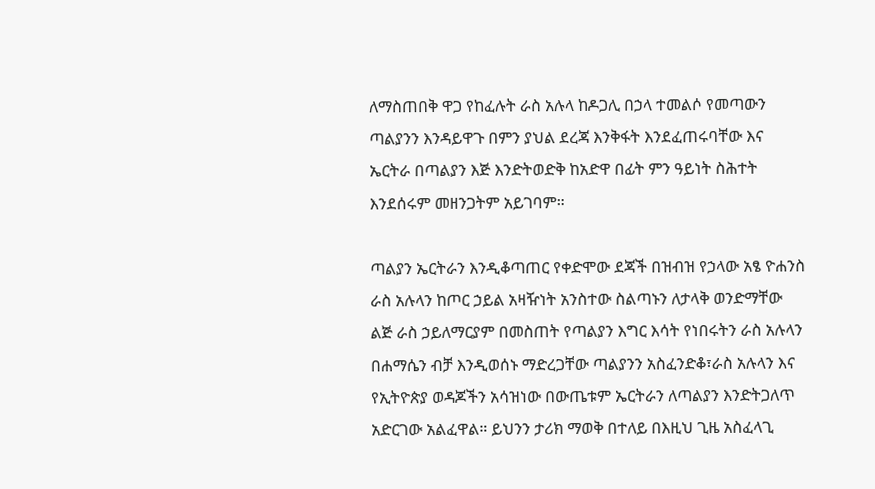ለማስጠበቅ ዋጋ የከፈሉት ራስ አሉላ ከዶጋሊ በኃላ ተመልሶ የመጣውን ጣልያንን እንዳይዋጉ በምን ያህል ደረጃ እንቅፋት እንደፈጠሩባቸው እና ኤርትራ በጣልያን እጅ እንድትወድቅ ከአድዋ በፊት ምን ዓይነት ስሕተት እንደሰሩም መዘንጋትም አይገባም።

ጣልያን ኤርትራን እንዲቆጣጠር የቀድሞው ደጃች በዝብዝ የኃላው አፄ ዮሐንስ ራስ አሉላን ከጦር ኃይል አዛዥነት አንስተው ስልጣኑን ለታላቅ ወንድማቸው ልጅ ራስ ኃይለማርያም በመስጠት የጣልያን እግር እሳት የነበሩትን ራስ አሉላን በሐማሴን ብቻ እንዲወሰኑ ማድረጋቸው ጣልያንን አስፈንድቆ፣ራስ አሉላን እና የኢትዮጵያ ወዳጆችን አሳዝነው በውጤቱም ኤርትራን ለጣልያን እንድትጋለጥ አድርገው አልፈዋል። ይህንን ታሪክ ማወቅ በተለይ በእዚህ ጊዜ አስፈላጊ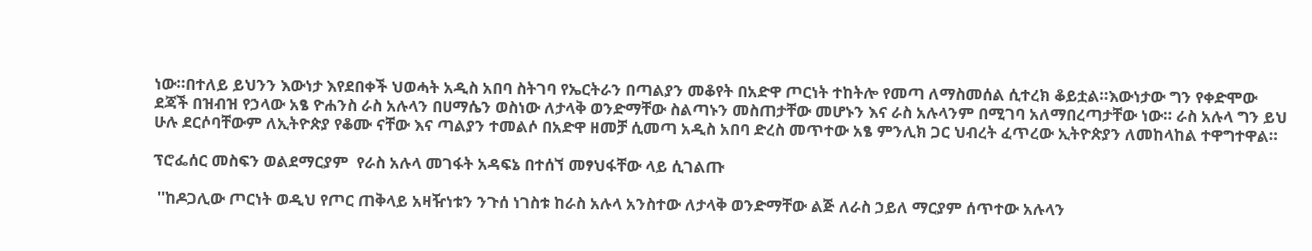ነው።በተለይ ይህንን እውነታ እየደበቀች ህወሓት አዲስ አበባ ስትገባ የኤርትራን በጣልያን መቆየት በአድዋ ጦርነት ተከትሎ የመጣ ለማስመሰል ሲተረክ ቆይቷል።እውነታው ግን የቀድሞው ደጃች በዝብዝ የኃላው አፄ ዮሐንስ ራስ አሉላን በሀማሴን ወስነው ለታላቅ ወንድማቸው ስልጣኑን መስጠታቸው መሆኑን እና ራስ አሉላንም በሚገባ አለማበረጣታቸው ነው። ራስ አሉላ ግን ይህ ሁሉ ደርሶባቸውም ለኢትዮጵያ የቆሙ ናቸው እና ጣልያን ተመልሶ በአድዋ ዘመቻ ሲመጣ አዲስ አበባ ድረስ መጥተው አፄ ምንሊክ ጋር ህብረት ፈጥረው ኢትዮጵያን ለመከላከል ተዋግተዋል።

ፕሮፌሰር መስፍን ወልደማርያም  የራስ አሉላ መገፋት አዳፍኔ በተሰኘ መፃህፋቸው ላይ ሲገልጡ

 ''ከዶጋሊው ጦርነት ወዲህ የጦር ጠቅላይ አዛዥነቱን ንጉሰ ነገስቱ ከራስ አሉላ አንስተው ለታላቅ ወንድማቸው ልጅ ለራስ ኃይለ ማርያም ሰጥተው አሉላን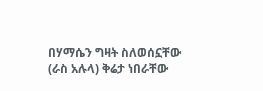በሃማሴን ግዛት ስለወሰኗቸው (ራስ አሉላ) ቅሬታ ነበራቸው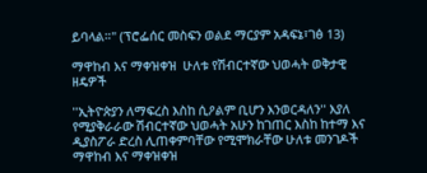ይባላል።" (ፕሮፌሰር መስፍን ወልደ ማርያም አዳፍኔ፣ገፅ 13)

ማዋከብ እና ማቀዝቀዝ  ሁለቱ የሽብርተኛው ህወሓት ወቅታዊ ዘዴዎች

''ኢትዮጵያን ለማፍረስ እስከ ሲዖልም ቢሆን እንወርዳለን'' እያለ የሚያቅራራው ሽብርተኛው ህወሓት አሁን ከገጠር እስከ ከተማ እና ዲያስፖራ ድረስ ሊጠቀምባቸው የሚሞክራቸው ሁለቱ መንገዶች ማዋከብ እና ማቀዝቀዝ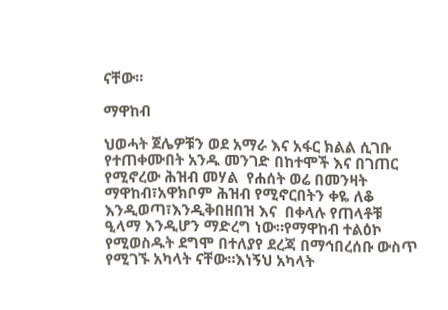ናቸው።

ማዋከብ

ህወሓት ጀሌዎቹን ወደ አማራ እና አፋር ክልል ሲገቡ የተጠቀሙበት አንዱ መንገድ በከተሞች እና በገጠር የሚኖረው ሕዝብ መሃል  የሐሰት ወሬ በመንዛት ማዋከብ፣አዋክቦም ሕዝብ የሚኖርበትን ቀዬ ለቆ እንዲወጣ፣እንዲቅበዘበዝ እና  በቀላሉ የጠላቶቹ ዒላማ እንዲሆን ማድረግ ነው።የማዋከብ ተልዕኮ የሚወስዱት ደግሞ በተለያየ ደረጃ በማኅበረሰቡ ውስጥ የሚገኙ አካላት ናቸው።እነኝህ አካላት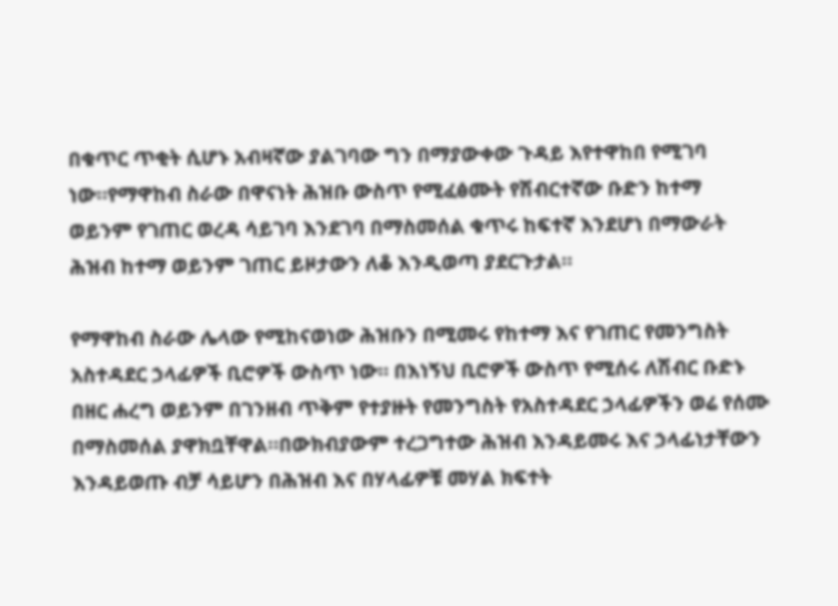በቁጥር ጥቂት ሲሆኑ አብዛኛው ያልገባው ግን በማያውቀው ጉዳይ እየተዋከበ የሚገባ ነው።የማዋከብ ስራው በዋናነት ሕዝቡ ውስጥ የሚፈፅሙት የሽብርተኛው ቡድን ከተማ ወይንም የገጠር ወረዳ ሳይገባ እንደገባ በማስመሰል ቁጥሩ ከፍተኛ እንደሆነ በማውራት ሕዝብ ከተማ ወይንም ገጠር ይዞታውን ለቆ እንዲወጣ ያደርጉታል።

የማዋከብ ስራው ሌላው የሚከናወነው ሕዝቡን በሚመሩ የከተማ እና የገጠር የመንግስት አስተዳደር ኃላፊዎች ቢሮዎች ውስጥ ነው። በእነኝህ ቢሮዎች ውስጥ የሚሰሩ ለሽብር ቡድኑ በዘር ሐረግ ወይንም በገንዘብ ጥቅም የተያዙት የመንግስት የአስተዳደር ኃላፊዎችን ወሬ የሰሙ በማስመሰል ያዋክቧቸዋል።በውክብያውም ተረጋግተው ሕዝብ እንዳይመሩ እና ኃላፊነታቸውን እንዳይወጡ ብቻ ሳይሆን በሕዝብ እና በሃላፊዎቹ መሃል ክፍተት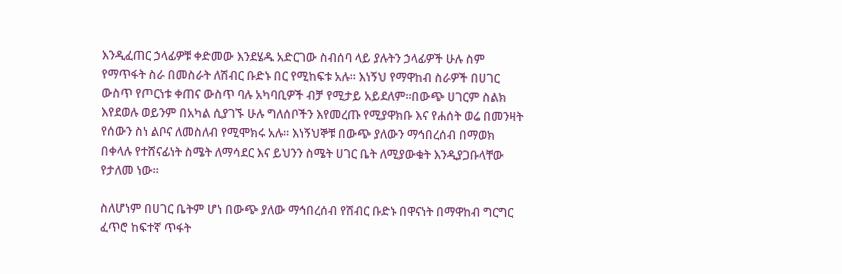እንዲፈጠር ኃላፊዎቹ ቀድመው እንደሄዱ አድርገው ስብሰባ ላይ ያሉትን ኃላፊዎች ሁሉ ስም የማጥፋት ስራ በመስራት ለሽብር ቡድኑ በር የሚከፍቱ አሉ። እነኝህ የማዋከብ ስራዎች በሀገር ውስጥ የጦርነቱ ቀጠና ውስጥ ባሉ አካባቢዎች ብቻ የሚታይ አይደለም።በውጭ ሀገርም ስልክ እየደወሉ ወይንም በአካል ሲያገኙ ሁሉ ግለሰቦችን እየመረጡ የሚያዋክቡ እና የሐሰት ወሬ በመንዛት የሰውን ስነ ልቦና ለመስለብ የሚሞክሩ አሉ። እነኝህኞቹ በውጭ ያለውን ማኅበረሰብ በማወክ በቀላሉ የተሸናፊነት ስሜት ለማሳደር እና ይህንን ስሜት ሀገር ቤት ለሚያውቁት እንዲያጋቡላቸው የታለመ ነው።

ስለሆነም በሀገር ቤትም ሆነ በውጭ ያለው ማኅበረሰብ የሽብር ቡድኑ በዋናነት በማዋከብ ግርግር ፈጥሮ ከፍተኛ ጥፋት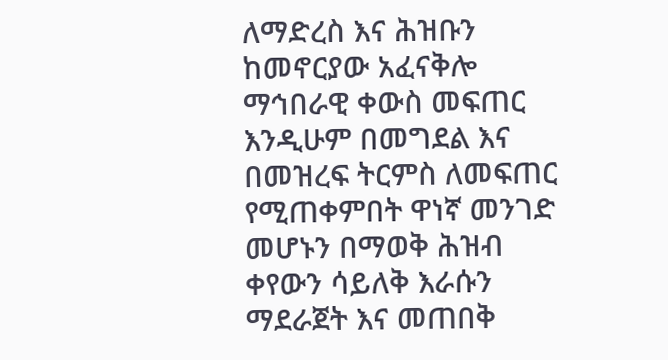ለማድረስ እና ሕዝቡን ከመኖርያው አፈናቅሎ ማኅበራዊ ቀውስ መፍጠር እንዲሁም በመግደል እና በመዝረፍ ትርምስ ለመፍጠር የሚጠቀምበት ዋነኛ መንገድ መሆኑን በማወቅ ሕዝብ ቀየውን ሳይለቅ እራሱን ማደራጀት እና መጠበቅ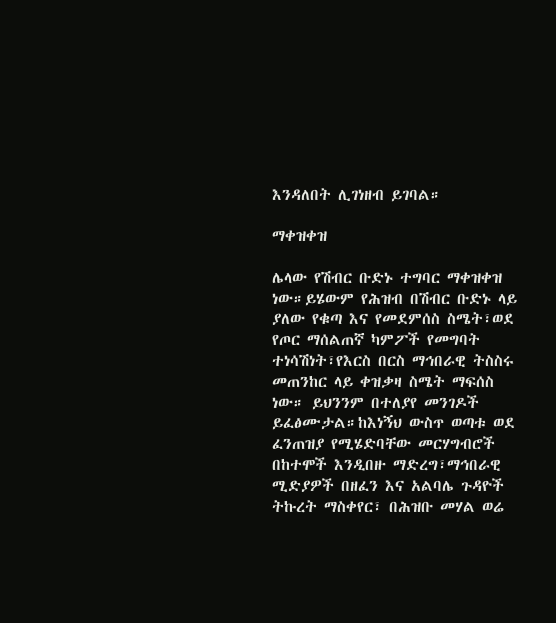እንዳለበት ሊገነዘብ ይገባል።

ማቀዝቀዝ

ሌላው የሽብር ቡድኑ ተግባር ማቀዝቀዝ ነው።ይሄውም የሕዝብ በሽብር ቡድኑ ላይ ያለው የቁጣ እና የመደምሰስ ስሜት፣ወደ የጦር ማሰልጠኛ ካምፖች የመግባት ተነሳሽነት፣የእርስ በርስ ማኅበራዊ ትስስሩ መጠንከር ላይ ቀዝቃዛ ስሜት ማፍሰስ ነው። ይህንንም በተለያየ መንገዶች ይፈፅሙታል።ከእነኝህ ውስጥ ወጣቱ ወደ ፈንጠዝያ የሚሄድባቸው መርሃግብሮች በከተሞች እንዲበዙ ማድረግ፣ማኅበራዊ ሚድያዎች በዘፈን እና አልባሌ ጉዳዮች ትኩረት ማስቀየር፣ በሕዝቡ መሃል ወሬ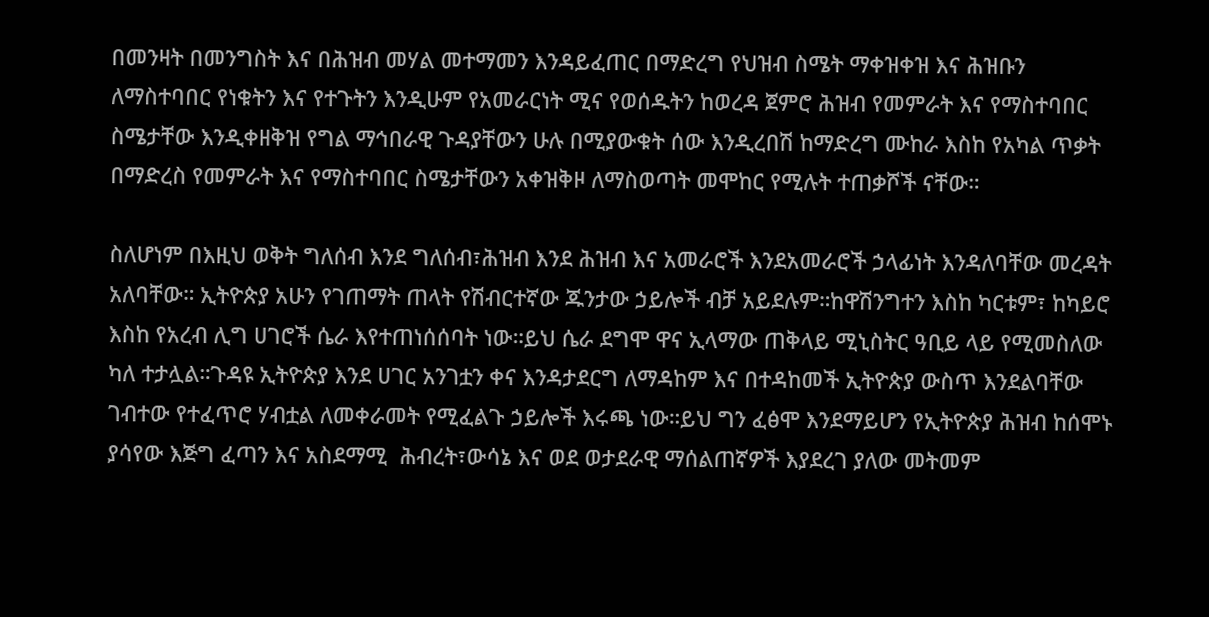በመንዛት በመንግስት እና በሕዝብ መሃል መተማመን እንዳይፈጠር በማድረግ የህዝብ ስሜት ማቀዝቀዝ እና ሕዝቡን ለማስተባበር የነቁትን እና የተጉትን እንዲሁም የአመራርነት ሚና የወሰዱትን ከወረዳ ጀምሮ ሕዝብ የመምራት እና የማስተባበር ስሜታቸው እንዲቀዘቅዝ የግል ማኅበራዊ ጉዳያቸውን ሁሉ በሚያውቁት ሰው እንዲረበሽ ከማድረግ ሙከራ እስከ የአካል ጥቃት በማድረስ የመምራት እና የማስተባበር ስሜታቸውን አቀዝቅዞ ለማስወጣት መሞከር የሚሉት ተጠቃሾች ናቸው።

ስለሆነም በእዚህ ወቅት ግለሰብ እንደ ግለሰብ፣ሕዝብ እንደ ሕዝብ እና አመራሮች እንደአመራሮች ኃላፊነት እንዳለባቸው መረዳት አለባቸው። ኢትዮጵያ አሁን የገጠማት ጠላት የሽብርተኛው ጁንታው ኃይሎች ብቻ አይደሉም።ከዋሽንግተን እስከ ካርቱም፣ ከካይሮ እስከ የአረብ ሊግ ሀገሮች ሴራ እየተጠነሰሰባት ነው።ይህ ሴራ ደግሞ ዋና ኢላማው ጠቅላይ ሚኒስትር ዓቢይ ላይ የሚመስለው ካለ ተታሏል።ጉዳዩ ኢትዮጵያ እንደ ሀገር አንገቷን ቀና እንዳታደርግ ለማዳከም እና በተዳከመች ኢትዮጵያ ውስጥ እንደልባቸው ገብተው የተፈጥሮ ሃብቷል ለመቀራመት የሚፈልጉ ኃይሎች እሩጫ ነው።ይህ ግን ፈፅሞ እንደማይሆን የኢትዮጵያ ሕዝብ ከሰሞኑ ያሳየው እጅግ ፈጣን እና አስደማሚ  ሕብረት፣ውሳኔ እና ወደ ወታደራዊ ማሰልጠኛዎች እያደረገ ያለው መትመም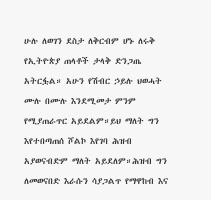ሁሉ ለወገን ደስታ ለቅርብም ሆኑ ለሩቅ የኢትዮጵያ ጠላቶች ታላቅ ድንጋጤ አትርፏል። አሁን የሽብር ኃይሉ ህወሓት ሙሉ በሙሉ እንደሚመታ ምንም የሚያጠራጥር አይደልም።ይህ ማለት ግን እየተበጣጠሰ ሾልኮ እየገባ ሕዝብ አያወናብድም ማለት አይደለም።ሕዝብ ግን ለመወናበድ እራሱን ሳያጋልጥ የማዋከብ እና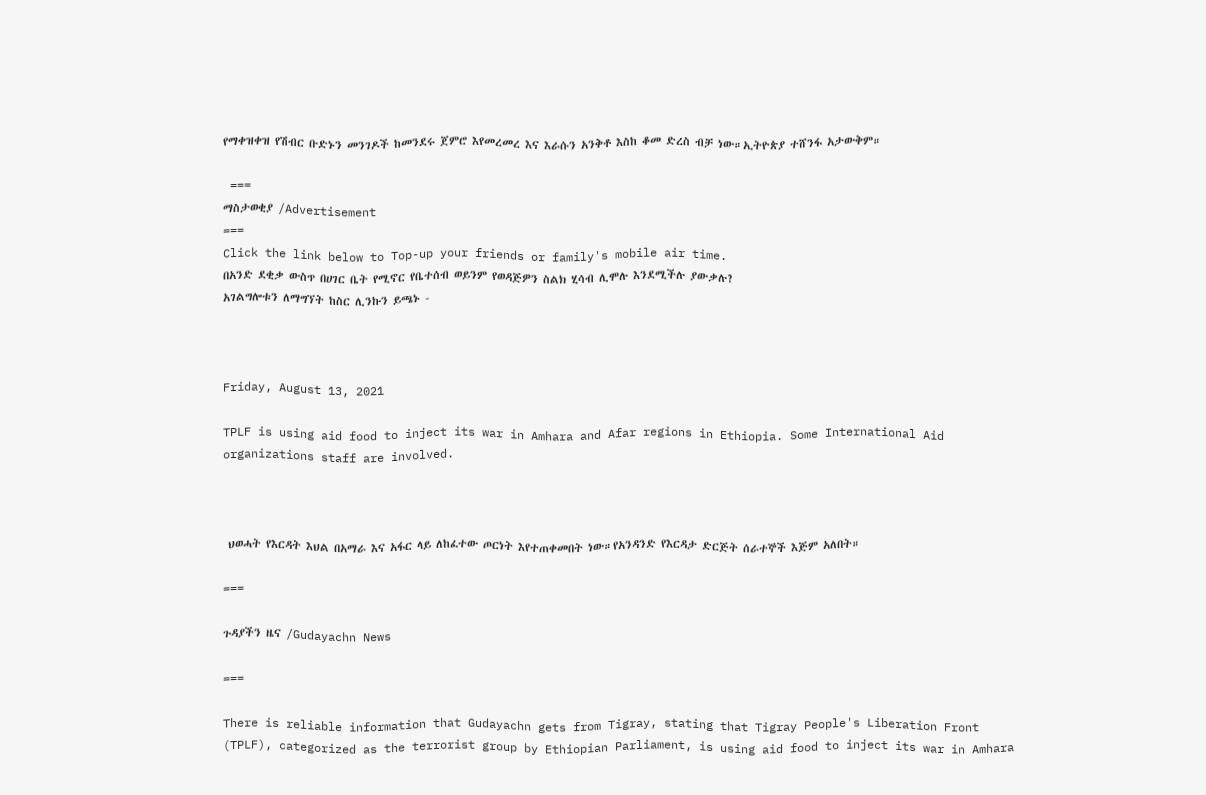የማቀዝቀዝ የሽብር ቡድኑን መንገዶች ከመንደሩ ጀምሮ እየመረመረ እና እራሱን አንቅቶ እስከ ቆመ ድረስ ብቻ ነው።ኢትዮጵያ ተሸንፋ አታውቅም።

 ===
ማስታወቂያ /Advertisement
===
Click the link below to Top-up your friends or family's mobile air time.
በአንድ ደቂቃ ውስጥ በሀገር ቤት የሚኖር የቤተሰብ ወይንም የወዳጅዎን ስልክ ሂሳብ ሊሞሉ እንደሚችሉ ያውቃሉ?
አገልግሎቱን ለማግኘት ከስር ሊንኩን ይጫኑ -



Friday, August 13, 2021

TPLF is using aid food to inject its war in Amhara and Afar regions in Ethiopia. Some International Aid organizations staff are involved.



 ህወሓት የእርዳት እህል በአማራ እና አፋር ላይ ለከፈተው ጦርነት እየተጠቀመበት ነው።የአንዳንድ የእርዳታ ድርጅት ሰራተኞች እጅም አለበት።

===

ጉዳያችን ዜና /Gudayachn News

===

There is reliable information that Gudayachn gets from Tigray, stating that Tigray People's Liberation Front (TPLF), categorized as the terrorist group by Ethiopian Parliament, is using aid food to inject its war in Amhara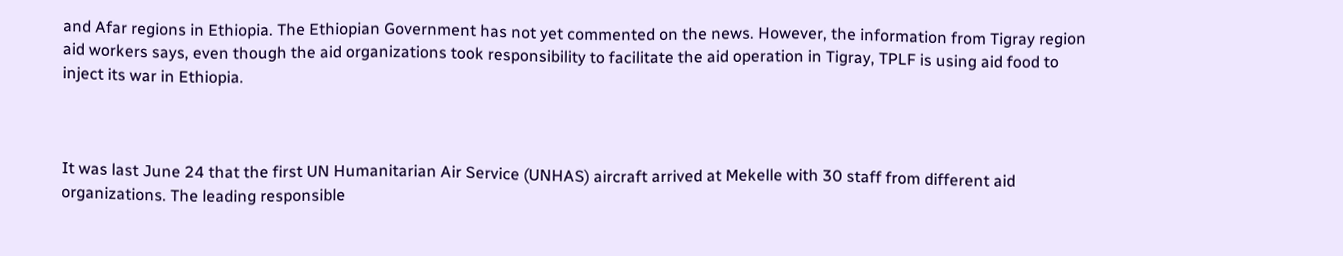and Afar regions in Ethiopia. The Ethiopian Government has not yet commented on the news. However, the information from Tigray region aid workers says, even though the aid organizations took responsibility to facilitate the aid operation in Tigray, TPLF is using aid food to inject its war in Ethiopia.



It was last June 24 that the first UN Humanitarian Air Service (UNHAS) aircraft arrived at Mekelle with 30 staff from different aid organizations. The leading responsible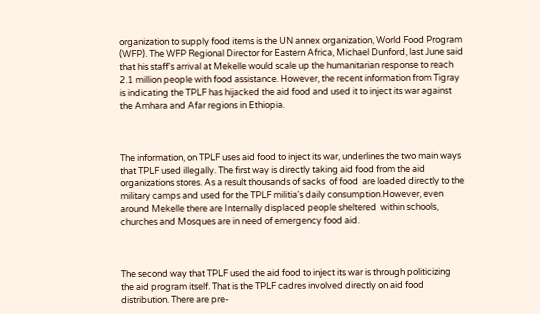organization to supply food items is the UN annex organization, World Food Program (WFP). The WFP Regional Director for Eastern Africa, Michael Dunford, last June said that his staff's arrival at Mekelle would scale up the humanitarian response to reach 2.1 million people with food assistance. However, the recent information from Tigray is indicating the TPLF has hijacked the aid food and used it to inject its war against the Amhara and Afar regions in Ethiopia.



The information, on TPLF uses aid food to inject its war, underlines the two main ways that TPLF used illegally. The first way is directly taking aid food from the aid organizations stores. As a result thousands of sacks  of food  are loaded directly to the military camps and used for the TPLF militia's daily consumption.However, even around Mekelle there are Internally displaced people sheltered  within schools, churches and Mosques are in need of emergency food aid.



The second way that TPLF used the aid food to inject its war is through politicizing the aid program itself. That is the TPLF cadres involved directly on aid food distribution. There are pre-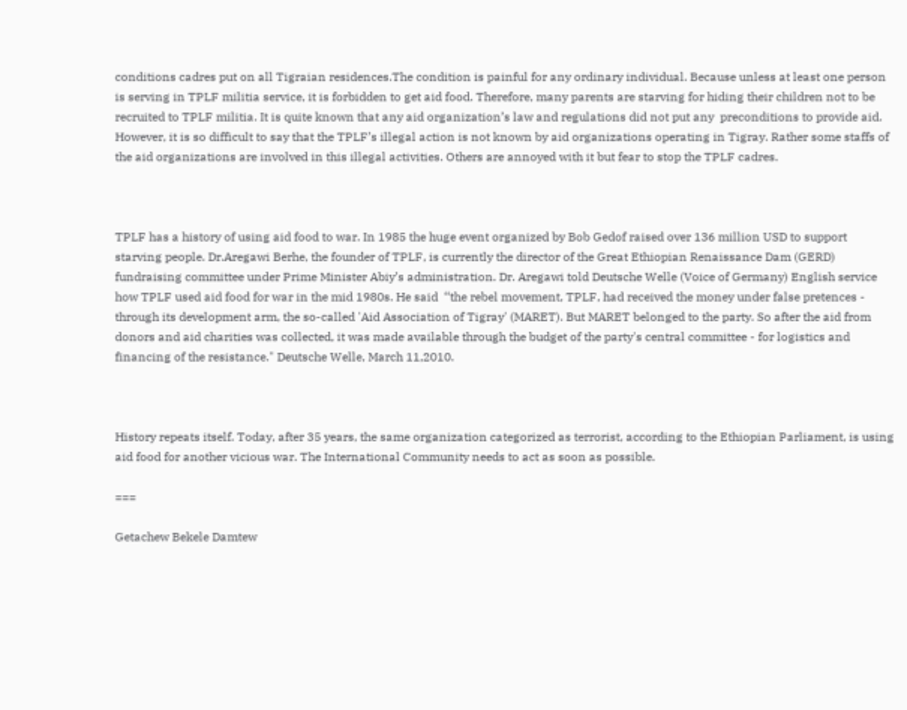conditions cadres put on all Tigraian residences.The condition is painful for any ordinary individual. Because unless at least one person is serving in TPLF militia service, it is forbidden to get aid food. Therefore, many parents are starving for hiding their children not to be recruited to TPLF militia. It is quite known that any aid organization’s law and regulations did not put any  preconditions to provide aid. However, it is so difficult to say that the TPLF’s illegal action is not known by aid organizations operating in Tigray. Rather some staffs of the aid organizations are involved in this illegal activities. Others are annoyed with it but fear to stop the TPLF cadres.



TPLF has a history of using aid food to war. In 1985 the huge event organized by Bob Gedof raised over 136 million USD to support starving people. Dr.Aregawi Berhe, the founder of TPLF, is currently the director of the Great Ethiopian Renaissance Dam (GERD) fundraising committee under Prime Minister Abiy’s administration. Dr. Aregawi told Deutsche Welle (Voice of Germany) English service  how TPLF used aid food for war in the mid 1980s. He said  ‘‘the rebel movement, TPLF, had received the money under false pretences - through its development arm, the so-called 'Aid Association of Tigray' (MARET). But MARET belonged to the party. So after the aid from donors and aid charities was collected, it was made available through the budget of the party's central committee - for logistics and financing of the resistance." Deutsche Welle, March 11,2010.



History repeats itself. Today, after 35 years, the same organization categorized as terrorist, according to the Ethiopian Parliament, is using aid food for another vicious war. The International Community needs to act as soon as possible.

===

Getachew Bekele Damtew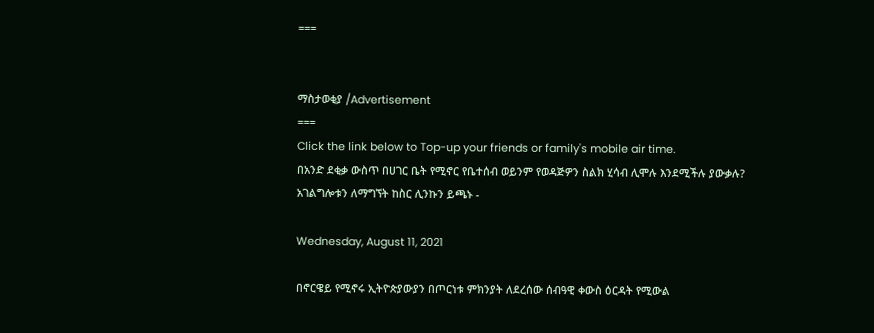===


ማስታወቂያ /Advertisement
===
Click the link below to Top-up your friends or family's mobile air time.
በአንድ ደቂቃ ውስጥ በሀገር ቤት የሚኖር የቤተሰብ ወይንም የወዳጅዎን ስልክ ሂሳብ ሊሞሉ እንደሚችሉ ያውቃሉ?
አገልግሎቱን ለማግኘት ከስር ሊንኩን ይጫኑ -

Wednesday, August 11, 2021

በኖርዌይ የሚኖሩ ኢትዮጵያውያን በጦርነቱ ምክንያት ለደረሰው ሰብዓዊ ቀውስ ዕርዳት የሚውል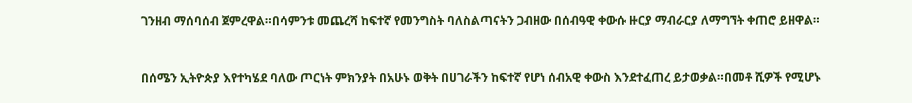ገንዘብ ማሰባሰብ ጀምረዋል።በሳምንቱ መጨረሻ ከፍተኛ የመንግስት ባለስልጣናትን ጋብዘው በሰብዓዊ ቀውሱ ዙርያ ማብራርያ ለማግኘት ቀጠሮ ይዘዋል።


በሰሜን ኢትዮጵያ እየተካሄደ ባለው ጦርነት ምክንያት በአሁኑ ወቅት በሀገራችን ከፍተኛ የሆነ ሰብአዊ ቀውስ እንደተፈጠረ ይታወቃል።በመቶ ሺዎች የሚሆኑ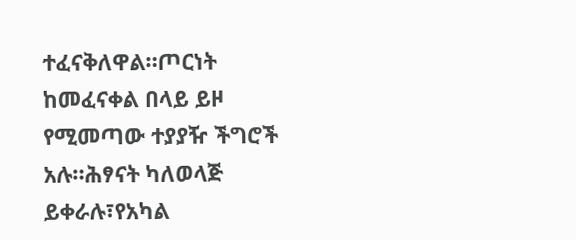ተፈናቅለዋል።ጦርነት ከመፈናቀል በላይ ይዞ የሚመጣው ተያያዥ ችግሮች አሉ።ሕፃናት ካለወላጅ ይቀራሉ፣የአካል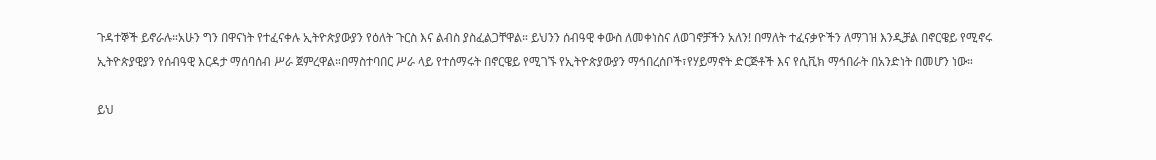ጉዳተኞች ይኖራሉ።አሁን ግን በዋናነት የተፈናቀሉ ኢትዮጵያውያን የዕለት ጉርስ እና ልብስ ያስፈልጋቸዋል። ይህንን ሰብዓዊ ቀውስ ለመቀነስና ለወገኖቻችን አለን! በማለት ተፈናቃዮችን ለማገዝ እንዲቻል በኖርዌይ የሚኖሩ ኢትዮጵያዊያን የሰብዓዊ እርዳታ ማሰባሰብ ሥራ ጀምረዋል።በማስተባበር ሥራ ላይ የተሰማሩት በኖርዌይ የሚገኙ የኢትዮጵያውያን ማኅበረሰቦች፣የሃይማኖት ድርጅቶች እና የሲቪክ ማኅበራት በአንድነት በመሆን ነው።

ይህ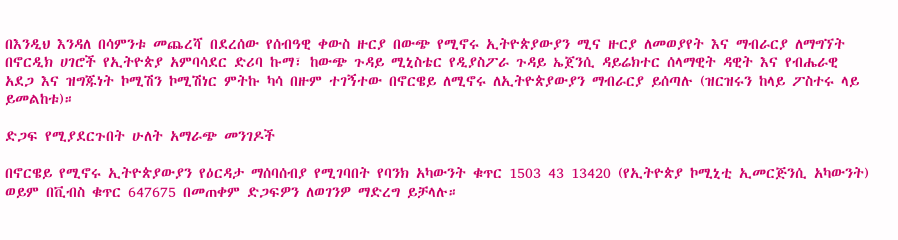በእንዲህ እንዳለ በሳምንቱ መጨረሻ በደረሰው የሰብዓዊ ቀውስ ዙርያ በውጭ የሚኖሩ ኢትዮጵያውያን ሚና ዙርያ ለመወያየት እና ማብራርያ ለማግኘት በኖርዲክ ሀገሮች የኢትዮጵያ አምባሳደር ድሪባ ኩማ፣ ከውጭ ጉዳይ ሚኒስቴር የዲያስፖራ ጉዳይ ኤጀንሲ ዳይሬክተር ሰላማዊት ዳዊት እና የብሔራዊ አደጋ እና ዝግጁነት ኮሚሽን ኮሚሽነር ምትኩ ካሳ በዙም ተገኝተው በኖርዌይ ለሚኖሩ ለኢትዮጵያውያን ማብራርያ ይሰጣሉ (ዝርዝሩን ከላይ ፖስተሩ ላይ ይመልከቱ)።

ድጋፍ የሚያደርጉበት ሁለት አማራጭ መንገዶች

በኖርዌይ የሚኖሩ ኢትዮጵያውያን የዕርዳታ ማሰባሰብያ የሚገባበት የባንክ አካውንት ቁጥር 1503 43 13420 (የኢትዮጵያ ኮሚኒቲ ኢመርጅንሲ አካውንት)
ወይም በቪብስ ቁጥር 647675 በመጠቀም ድጋፍዎን ለወገንዎ ማድረግ ይቻላሉ።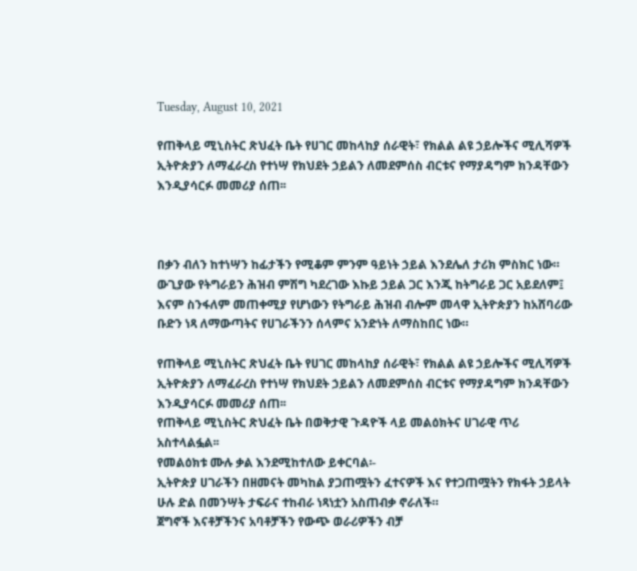Tuesday, August 10, 2021

የጠቅላይ ሚኒስትር ጽህፈት ቤት የሀገር መከላከያ ሰራዊት፣ የክልል ልዩ ኃይሎችና ሚሊሻዎች ኢትዮጵያን ለማፈራረስ የተነሣ የክህደት ኃይልን ለመደምሰስ ብርቱና የማያዳግም ክንዳቸውን እንዲያሳርፉ መመሪያ ሰጠ፡፡



በቃን ብለን ከተነሣን ከፊታችን የሚቆም ምንም ዓይነት ኃይል እንደሌለ ታሪክ ምስክር ነው። ውጊያው የትግራይን ሕዝብ ምሽግ ካደረገው እኩይ ኃይል ጋር እንጂ ከትግራይ ጋር አይደለም፤ እናም ስንፋለም መጠቀሚያ የሆነውን የትግራይ ሕዝብ ብሎም መላዋ ኢትዮጵያን ከአሸባሪው ቡድን ነጻ ለማውጣትና የሀገራችንን ሰላምና አንድነት ለማስከበር ነው።

የጠቅላይ ሚኒስትር ጽህፈት ቤት የሀገር መከላከያ ሰራዊት፣ የክልል ልዩ ኃይሎችና ሚሊሻዎች ኢትዮጵያን ለማፈራረስ የተነሣ የክህደት ኃይልን ለመደምሰስ ብርቱና የማያዳግም ክንዳቸውን እንዲያሳርፉ መመሪያ ሰጠ፡፡
የጠቅላይ ሚኒስትር ጽህፈት ቤት በወቅታዊ ጉዳዮች ላይ መልዕክትና ሀገራዊ ጥሪ አስተላልፏል፡፡
የመልዕክቱ ሙሉ ቃል እንደሚከተለው ይቀርባል፡-
ኢትዮጵያ ሀገራችን በዘመናት መካከል ያጋጠሟትን ፈተናዎች እና የተጋጠሟትን የክፋት ኃይላት ሁሉ ድል በመንሣት ታፍራና ተከብራ ነጻነቷን አስጠብቃ ኖራለች።
ጀግኖች እናቶቻችንና አባቶቻችን የውጭ ወራሪዎችን ብቻ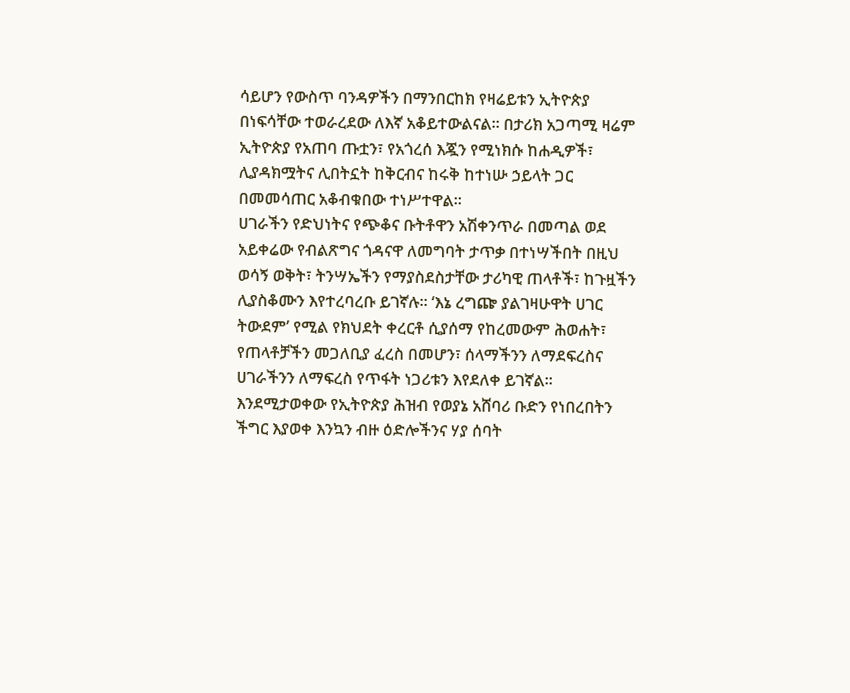ሳይሆን የውስጥ ባንዳዎችን በማንበርከክ የዛሬይቱን ኢትዮጵያ በነፍሳቸው ተወራረደው ለእኛ አቆይተውልናል። በታሪክ አጋጣሚ ዛሬም ኢትዮጵያ የአጠባ ጡቷን፣ የአጎረሰ እጇን የሚነክሱ ከሐዲዎች፣ ሊያዳክሟትና ሊበትኗት ከቅርብና ከሩቅ ከተነሡ ኃይላት ጋር በመመሳጠር አቆብቁበው ተነሥተዋል።
ሀገራችን የድህነትና የጭቆና ቡትቶዋን አሽቀንጥራ በመጣል ወደ አይቀሬው የብልጽግና ጎዳናዋ ለመግባት ታጥቃ በተነሣችበት በዚህ ወሳኝ ወቅት፣ ትንሣኤችን የማያስደስታቸው ታሪካዊ ጠላቶች፣ ከጉዟችን ሊያስቆሙን እየተረባረቡ ይገኛሉ። ‘እኔ ረግጬ ያልገዛሁዋት ሀገር ትውደም’ የሚል የክህደት ቀረርቶ ሲያሰማ የከረመውም ሕወሐት፣ የጠላቶቻችን መጋለቢያ ፈረስ በመሆን፣ ሰላማችንን ለማደፍረስና ሀገራችንን ለማፍረስ የጥፋት ነጋሪቱን እየደለቀ ይገኛል።
እንደሚታወቀው የኢትዮጵያ ሕዝብ የወያኔ አሸባሪ ቡድን የነበረበትን ችግር እያወቀ እንኳን ብዙ ዕድሎችንና ሃያ ሰባት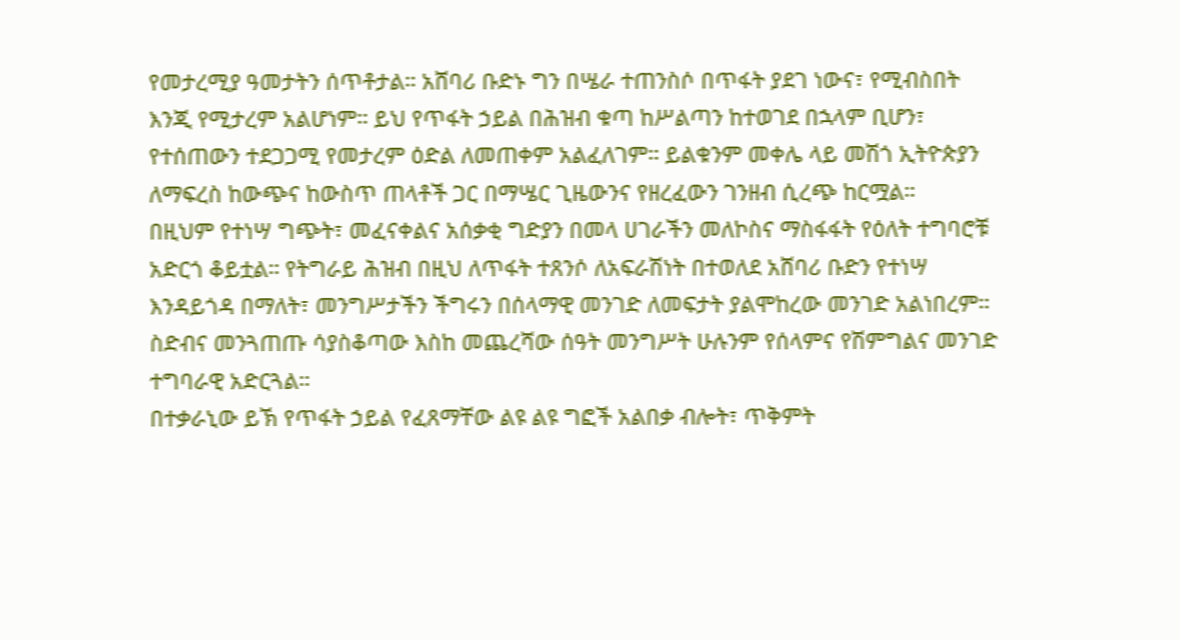የመታረሚያ ዓመታትን ሰጥቶታል። አሸባሪ ቡድኑ ግን በሤራ ተጠንስሶ በጥፋት ያደገ ነውና፣ የሚብስበት እንጂ የሚታረም አልሆነም። ይህ የጥፋት ኃይል በሕዝብ ቁጣ ከሥልጣን ከተወገደ በኋላም ቢሆን፣ የተሰጠውን ተደጋጋሚ የመታረም ዕድል ለመጠቀም አልፈለገም። ይልቁንም መቀሌ ላይ መሽጎ ኢትዮጵያን ለማፍረስ ከውጭና ከውስጥ ጠላቶች ጋር በማሤር ጊዜውንና የዘረፈውን ገንዘብ ሲረጭ ከርሟል።
በዚህም የተነሣ ግጭት፣ መፈናቀልና አሰቃቂ ግድያን በመላ ሀገራችን መለኮስና ማስፋፋት የዕለት ተግባሮቹ አድርጎ ቆይቷል። የትግራይ ሕዝብ በዚህ ለጥፋት ተጸንሶ ለአፍራሽነት በተወለደ አሸባሪ ቡድን የተነሣ እንዳይጎዳ በማለት፣ መንግሥታችን ችግሩን በሰላማዊ መንገድ ለመፍታት ያልሞከረው መንገድ አልነበረም። ስድብና መንጓጠጡ ሳያስቆጣው እስከ መጨረሻው ሰዓት መንግሥት ሁሉንም የሰላምና የሽምግልና መንገድ ተግባራዊ አድርጓል።
በተቃራኒው ይኽ የጥፋት ኃይል የፈጸማቸው ልዩ ልዩ ግፎች አልበቃ ብሎት፣ ጥቅምት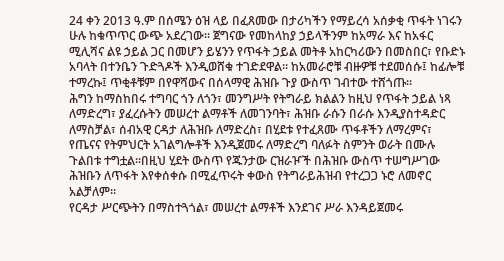24 ቀን 2013 ዓ.ም በሰሜን ዕዝ ላይ በፈጸመው በታሪካችን የማይረሳ አሰቃቂ ጥፋት ነገሩን ሁሉ ከቁጥጥር ውጭ አደረገው። ጀግናው የመከላከያ ኃይላችንም ከአማራ እና ከአፋር ሚሊሻና ልዩ ኃይል ጋር በመሆን ይሄንን የጥፋት ኃይል መትቶ አከርካሪውን በመስበር፣ የቡድኑ አባላት በተንቤን ጉድጓዶች እንዲወሸቁ ተገድደዋል። ከአመራሮቹ ብዙዎቹ ተደመሰሱ፤ ከፊሎቹ ተማረኩ፤ ጥቂቶቹም በየዋሻውና በሰላማዊ ሕዝቡ ጉያ ውስጥ ገብተው ተሸጎጡ።
ሕግን ከማስከበሩ ተግባር ጎን ለጎን፣ መንግሥት የትግራይ ክልልን ከዚህ የጥፋት ኃይል ነጻ ለማድረግ፣ ያፈረሱትን መሠረተ ልማቶች ለመገንባት፣ ሕዝቡ ራሱን በራሱ እንዲያስተዳድር ለማስቻል፣ ሰብአዊ ርዳታ ለሕዝቡ ለማድረስ፣ በሂደቱ የተፈጸሙ ጥፋቶችን ለማረምና፣ የጤናና የትምህርት አገልግሎቶች እንዲጀመሩ ለማድረግ ባለፉት ስምንት ወራት በሙሉ ጉልበቱ ተግቷል።በዚህ ሂደት ውስጥ የጁንታው ርዝራዦች በሕዝቡ ውስጥ ተሠግሥገው ሕዝቡን ለጥፋት እየቀሰቀሱ በሚፈጥሩት ቀውስ የትግራይሕዝብ የተረጋጋ ኑሮ ለመኖር አልቻለም።
የርዳታ ሥርጭትን በማስተጓጎል፣ መሠረተ ልማቶች እንደገና ሥራ እንዳይጀመሩ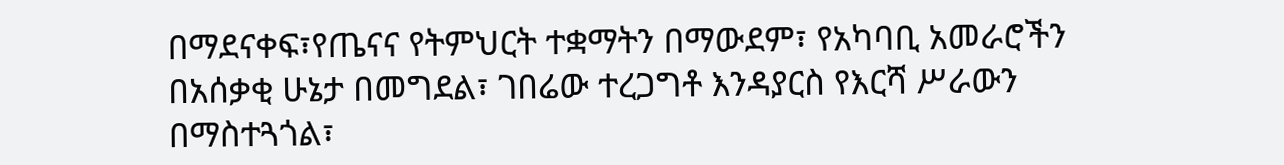በማደናቀፍ፣የጤናና የትምህርት ተቋማትን በማውደም፣ የአካባቢ አመራሮችን በአሰቃቂ ሁኔታ በመግደል፣ ገበሬው ተረጋግቶ እንዳያርስ የእርሻ ሥራውን በማስተጓጎል፣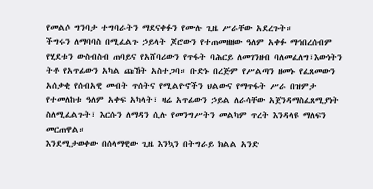የመልሶ ግንባታ ተግባራትን ማደናቀፉን የሙሉ ጊዜ ሥራቸው አደረጉት።
ችግሩን ለማባባስ በሚፈልጉ ኃይላት ጆሮውን የተጠመዘዘው ዓለም አቀፉ ማኅበረሰብም የሂደቱን ውስብስብ ጠባይና የአሸባሪውን የጥፋት ባሕርይ ለመገንዘብ ባለመፈለግ፣እውነትን ትቶ የአጥፊውን አካል ጩኸት አስተጋባ። ቡድኑ በረጅም የሥልጣን ዘመኑ የፈጸመውን አሰቃቂ የሰብአዊ መብት ጥሰትና የሚልዮኖችን ህልውና የማጥፋት ሥራ በዝምታ የተመለከቱ ዓለም አቀፍ አካላት፣ ዛሬ አጥፊውን ኃይል ለራሳቸው አጀንዳማስፈጸሚያነት ስለሚፈልጉት፣ እርሱን ለማዳን ሲሉ የመንግሥትን መልካም ጥረት እንዳላዩ ማለፍን መርጠዋል።
እንደሚታወቀው በሰላማዊው ጊዜ እንኳን በትግራይ ክልል አንድ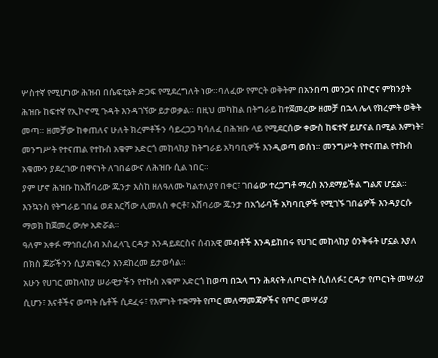ሦስተኛ የሚሆነው ሕዝብ በሴፍቲኔት ድጋፍ የሚደረግለት ነው።ባለፈው የምርት ወቅትም በአንበጣ መንጋና በኮሮና ምክንያት ሕዝቡ ከፍተኛ የኢኮኖሚ ጉዳት እንዳገኘው ይታወቃል። በዚህ መካከል በትግራይ ከተጀመረው ዘመቻ በኋላ ሌላ የክረምት ወቅት መጣ። ዘመቻው ከቀጠለና ሁለት ክረምቶችን ሳይረጋጋ ካሳለፈ በሕዝቡ ላይ የሚደርሰው ቀውስ ከፍተኛ ይሆናል በሚል እምነት፣ መንግሥት የተናጠል የተኩስ አቁም አድርጎ መከላከያ ከትግራይ አካባቢዎች እንዲወጣ ወሰነ። መንግሥት የተናጠል የተኩስ አቁሙን ያደረገው በዋናነት ለገበሬውና ለሕዝቡ ሲል ነበር።
ያም ሆኖ ሕዝቡ ከአሸባሪው ጁንታ እስከ ዘለዓለሙ ካልተለያየ በቀር፣ ገበሬው ተረጋግቶ ማረስ እንደማይችል ግልጽ ሆኗል። እንኳንስ የትግራይ ገበሬ ወደ እርሻው ሊመለስ ቀርቶ፣ አሸባሪው ጁንታ በአጎራባች አካባቢዎች የሚገኙ ገበሬዎች እንዳያርሱ ማወክ ከጀመረ ውሎ አድሯል።
ዓለም አቀፉ ማኅበረሰብ አስፈላጊ ርዳታ እንዳይደርስና ሰብአዊ መብቶች እንዳይከበሩ የሀገር መከላከያ ዕንቅፋት ሆኗል እያለ በክስ ጆሯችንን ሲያደነቁረን እንደከረመ ይታወሳል።
አሁን የሀገር መከላከያ ሠራዊታችን የተኩስ አቁም አድርጎ ከወጣ በኋላ ግን ሕጻናት ለጦርነት ሲሰለፉ፤ ርዳታ የጦርነት መሣሪያ ሲሆን፣ እናቶችና ወጣት ሴቶች ሲደፈሩ፣ የእምነት ተቋማት የጦር መለማመጃዎችና የጦር መሣሪያ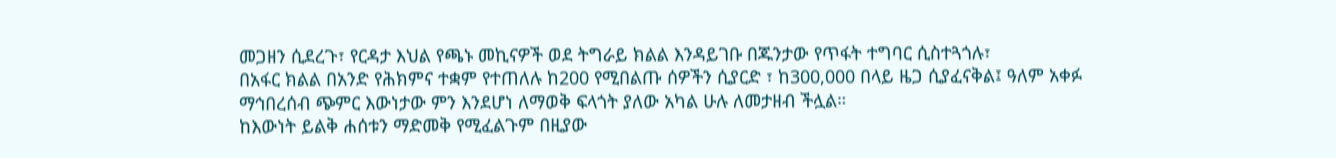መጋዘን ሲደረጉ፣ የርዳታ እህል የጫኑ መኪናዎች ወደ ትግራይ ክልል እንዳይገቡ በጁንታው የጥፋት ተግባር ሲስተጓጎሉ፣
በአፋር ክልል በአንድ የሕክምና ተቋም የተጠለሉ ከ200 የሚበልጡ ሰዎችን ሲያርድ ፣ ከ300,000 በላይ ዜጋ ሲያፈናቅል፤ ዓለም አቀፉ ማኅበረሰብ ጭምር እውነታው ምን እንደሆነ ለማወቅ ፍላጎት ያለው አካል ሁሉ ለመታዘብ ችሏል።
ከእውነት ይልቅ ሐሰቱን ማድመቅ የሚፈልጉም በዚያው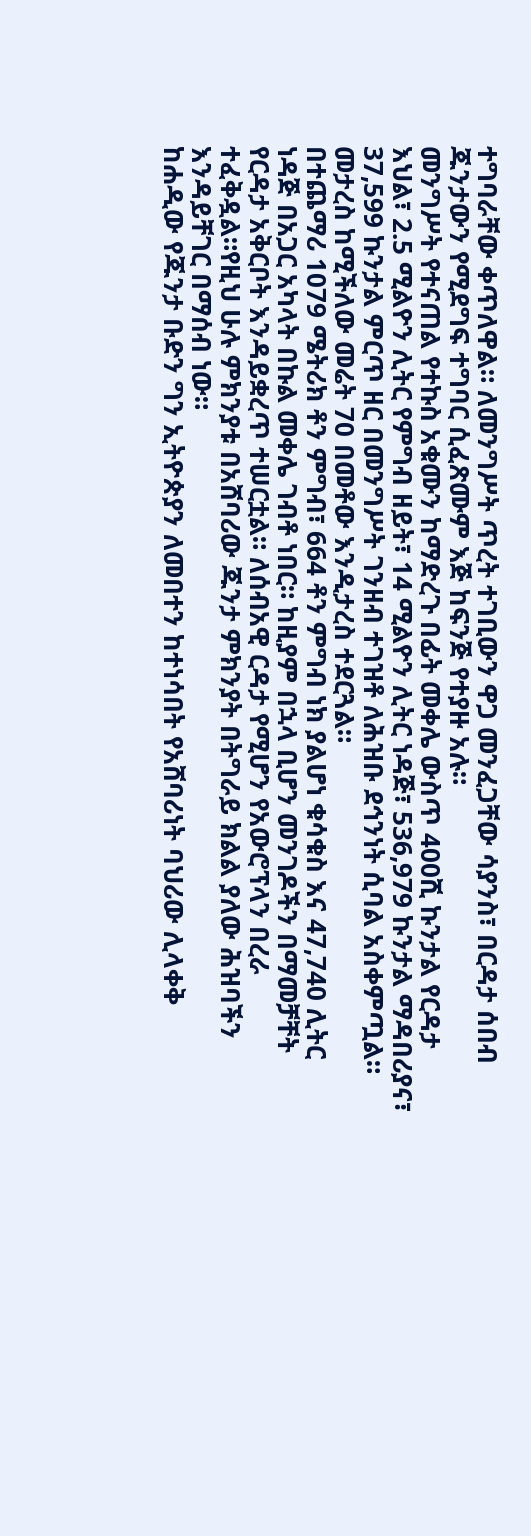ተግባራቸው ቀጥለዋል። ለመንግሥት ጥረት ተገቢውን ዋጋ መንፈጋቸው ሳያንስ፣ በርዳታ ሰበብ ጁንታውን የሚደግፍ ተግባር ሲፈጽሙም እጅ ከፍንጅ የተያዙ አሉ።
መንግሥት የተናጠል የተኩስ አቁሙን ከማድረጉ በፊት መቀሌ ውስጥ 400ሺ ኩንታል የርዳታ እህል፣ 2.5 ሚልዮን ሊትር የምግብ ዘይት፣ 14 ሚልዮን ሊትር ነዳጅ፣ 536,979 ኩንታል ማዳበሪያና፣ 37,599 ኩንታል ምርጥ ዘር በመንግሥት ገንዘብ ተገዝቶ ለሕዝቡ ደኅንነት ሲባል አስቀምጧል። መታረስ ከሚችለው መሬት 70 በመቶው እንዲታረስ ተደርጓል።
በተጨማሪ 1079 ሜትሪክ ቶን ምግብ፣ 664 ቶን ምግብ ነክ ያልሆነ ቁሳቁስ እና 47,740 ሊትር ነዳጅ በአጋር አካላት በኩል መቀሌ ገብቶ ነበር። ከዚያም በኋላ ቢሆን መንገዶችን በማመቻቸት የርዳታ አቅርቦት እንዳይቋረጥ ተሠርቷል። ለሰብአዊ ርዳታ የሚሆን የአውሮፕላን በረራ ተፈቅዷል።የዚህ ሁሉ ምክንያቱ በአሸባሪው ጁንታ ምክንያት በትግራይ ክልል ያለው ሕዝባችን እንዳይቸገር በማሰብ ነው።
ከሐዲው የጁንታ ቡድን ግን ኢትዮጵያን ለመበተን ከተነሳበት የአሸባሪነት ባህሪው ሊላቀቅ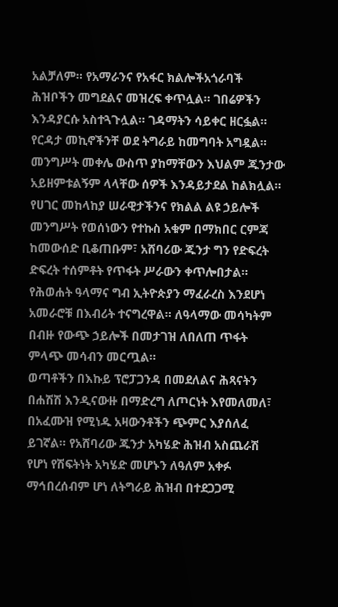አልቻለም። የአማራንና የአፋር ክልሎችአጎራባች ሕዝቦችን መግደልና መዝረፍ ቀጥሏል። ገበሬዎችን እንዳያርሱ አስተጓጉሏል። ገዳማትን ሳይቀር ዘርፏል። የርዳታ መኪኖችንቸ ወደ ትግራይ ከመግባት አግዷል። መንግሥት መቀሌ ውስጥ ያከማቸውን እህልም ጁንታው አይዘምቱልኝም ላላቸው ሰዎች እንዳይታደል ከልክሏል።
የሀገር መከላከያ ሠራዊታችንና የክልል ልዩ ኃይሎች መንግሥት የወሰነውን የተኩስ አቁም በማክበር ርምጃ ከመውሰድ ቢቆጠቡም፣ አሸባሪው ጁንታ ግን የድፍረት ድፍረት ተሰምቶት የጥፋት ሥራውን ቀጥሎበታል። የሕወሐት ዓላማና ግብ ኢትዮጵያን ማፈራረስ እንደሆነ አመራሮቹ በእብሪት ተናግረዋል። ለዓላማው መሳካትም በብዙ የውጭ ኃይሎች በመታገዝ ለበለጠ ጥፋት ምላጭ መሳብን መርጧል።
ወጣቶችን በእኩይ ፕሮፓጋንዳ በመደለልና ሕጻናትን በሐሽሽ እንዲናውዙ በማድረግ ለጦርነት እየመለመለ፣ በአፈሙዝ የሚነዱ አዛውንቶችን ጭምር እያሰለፈ ይገኛል። የአሸባሪው ጁንታ አካሄድ ሕዝብ አስጨራሽ የሆነ የሽፍትነት አካሄድ መሆኑን ለዓለም አቀፉ ማኅበረሰብም ሆነ ለትግራይ ሕዝብ በተደጋጋሚ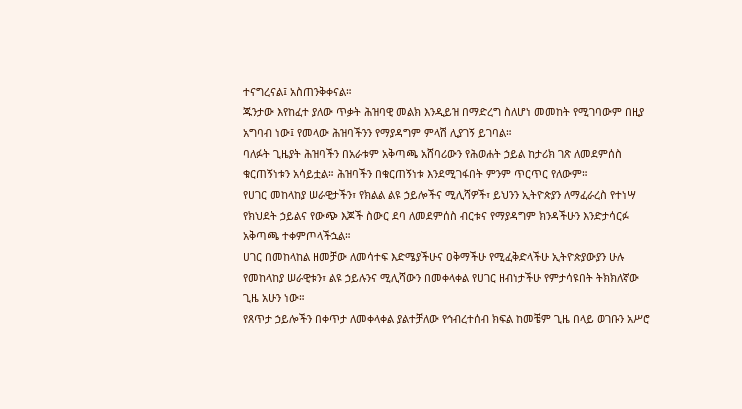ተናግረናል፤ አስጠንቅቀናል።
ጁንታው እየከፈተ ያለው ጥቃት ሕዝባዊ መልክ እንዲይዝ በማድረግ ስለሆነ መመከት የሚገባውም በዚያ አግባብ ነው፤ የመላው ሕዝባችንን የማያዳግም ምላሽ ሊያገኝ ይገባል።
ባለፉት ጊዜያት ሕዝባችን በአራቱም አቅጣጫ አሸባሪውን የሕወሐት ኃይል ከታሪክ ገጽ ለመደምሰስ ቁርጠኝነቱን አሳይቷል። ሕዝባችን በቁርጠኝነቱ እንደሚገፋበት ምንም ጥርጥር የለውም።
የሀገር መከላከያ ሠራዊታችን፣ የክልል ልዩ ኃይሎችና ሚሊሻዎች፣ ይህንን ኢትዮጵያን ለማፈራረስ የተነሣ የክህደት ኃይልና የውጭ እጆች ስውር ደባ ለመደምሰስ ብርቱና የማያዳግም ክንዳችሁን እንድታሳርፉ አቅጣጫ ተቀምጦላችኋል።
ሀገር በመከላከል ዘመቻው ለመሳተፍ እድሜያችሁና ዐቅማችሁ የሚፈቅድላችሁ ኢትዮጵያውያን ሁሉ የመከላከያ ሠራዊቱን፣ ልዩ ኃይሉንና ሚሊሻውን በመቀላቀል የሀገር ዘብነታችሁ የምታሳዩበት ትክክለኛው ጊዜ አሁን ነው።
የጸጥታ ኃይሎችን በቀጥታ ለመቀላቀል ያልተቻለው የኅብረተሰብ ክፍል ከመቼም ጊዜ በላይ ወገቡን አሥሮ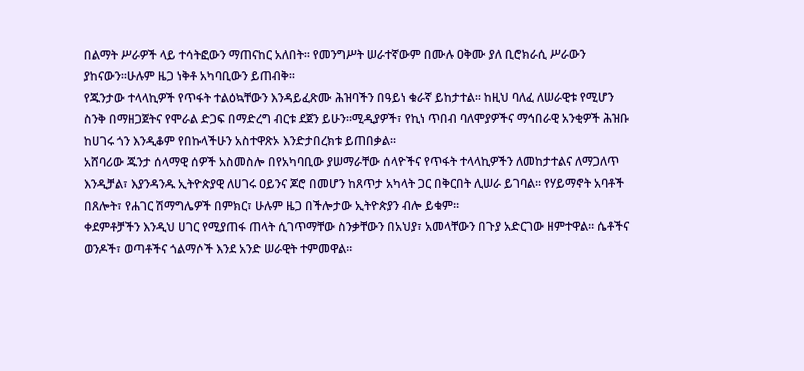በልማት ሥራዎች ላይ ተሳትፎውን ማጠናከር አለበት። የመንግሥት ሠራተኛውም በሙሉ ዐቅሙ ያለ ቢሮክራሲ ሥራውን ያከናውን።ሁሉም ዜጋ ነቅቶ አካባቢውን ይጠብቅ።
የጁንታው ተላላኪዎች የጥፋት ተልዕኳቸውን እንዳይፈጽሙ ሕዝባችን በዓይነ ቁራኛ ይከታተል። ከዚህ ባለፈ ለሠራዊቱ የሚሆን ስንቅ በማዘጋጀትና የሞራል ድጋፍ በማድረግ ብርቱ ደጀን ይሁን።ሚዲያዎች፣ የኪነ ጥበብ ባለሞያዎችና ማኅበራዊ አንቂዎች ሕዝቡ ከሀገሩ ጎን እንዲቆም የበኩላችሁን አስተዋጽኦ እንድታበረክቱ ይጠበቃል።
አሸባሪው ጁንታ ሰላማዊ ሰዎች አስመስሎ በየአካባቢው ያሠማራቸው ሰላዮችና የጥፋት ተላላኪዎችን ለመከታተልና ለማጋለጥ እንዲቻል፣ እያንዳንዱ ኢትዮጵያዊ ለሀገሩ ዐይንና ጆሮ በመሆን ከጸጥታ አካላት ጋር በቅርበት ሊሠራ ይገባል። የሃይማኖት አባቶች በጸሎት፣ የሐገር ሽማግሌዎች በምክር፣ ሁሉም ዜጋ በችሎታው ኢትዮጵያን ብሎ ይቁም።
ቀደምቶቻችን እንዲህ ሀገር የሚያጠፋ ጠላት ሲገጥማቸው ስንቃቸውን በአህያ፣ አመላቸውን በጉያ አድርገው ዘምተዋል። ሴቶችና ወንዶች፣ ወጣቶችና ጎልማሶች እንደ አንድ ሠራዊት ተምመዋል።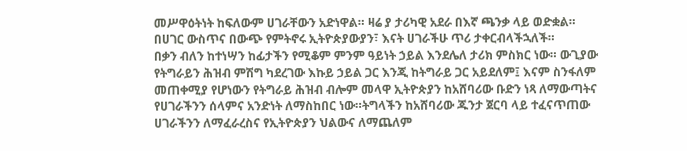መሥዋዕትነት ከፍለውም ሀገራቸውን አድነዋል። ዛሬ ያ ታሪካዊ አደራ በእኛ ጫንቃ ላይ ወድቋል። በሀገር ውስጥና በውጭ የምትኖሩ ኢትዮጵያውያን፣ እናት ሀገራችሁ ጥሪ ታቀርብላችኋለች።
በቃን ብለን ከተነሣን ከፊታችን የሚቆም ምንም ዓይነት ኃይል እንደሌለ ታሪክ ምስክር ነው። ውጊያው የትግራይን ሕዝብ ምሽግ ካደረገው እኩይ ኃይል ጋር እንጂ ከትግራይ ጋር አይደለም፤ እናም ስንፋለም መጠቀሚያ የሆነውን የትግራይ ሕዝብ ብሎም መላዋ ኢትዮጵያን ከአሸባሪው ቡድን ነጻ ለማውጣትና የሀገራችንን ሰላምና አንድነት ለማስከበር ነው።ትግላችን ከአሸባሪው ጁንታ ጀርባ ላይ ተፈናጥጠው ሀገራችንን ለማፈራረስና የኢትዮጵያን ህልውና ለማጨለም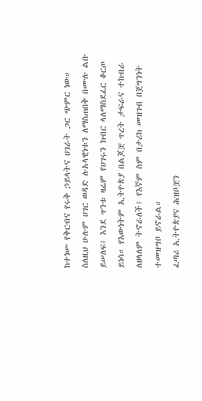ከተነሡ የቅርብና የሩቅ ኃይላትና ሀገራት ጋር ጭምር ነው።
ስለዚህ ሁሉም ሀገር ወዳድ ሉአላዊነቱን ለማስጠበቅ በሙሉ ልቡ ይሠለፍ፤ እንደ ጥንቱ ዛሬም የሀገሩን ክብር ላለማስደፈር ቆርጦ ይነሳ። የእውነትም ኢትዮጵያ በልጆቿ ጥረት ታፍራና ተከብራ ለዘላለም ትኖራለች፤ የእኛም ስም በታሪክ መዝገብ በጀግንነት ተመዝግቦ ይኖራል።
ፈጣሪ ኢትዮጵያና ሕዝቦቿን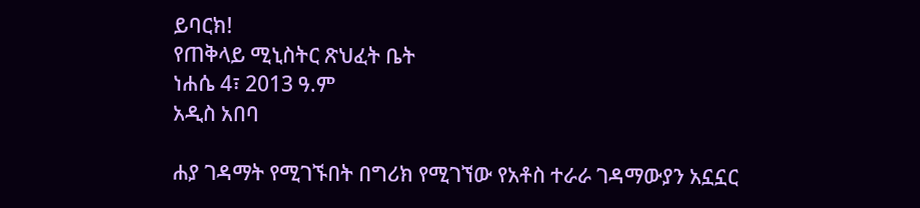ይባርክ!
የጠቅላይ ሚኒስትር ጽህፈት ቤት
ነሐሴ 4፣ 2013 ዓ.ም
አዲስ አበባ

ሐያ ገዳማት የሚገኙበት በግሪክ የሚገኘው የአቶስ ተራራ ገዳማውያን አኗኗር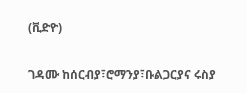(ቪድዮ)

ገዳሙ ከሰርብያ፣ሮማንያ፣ቡልጋርያና ሩስያ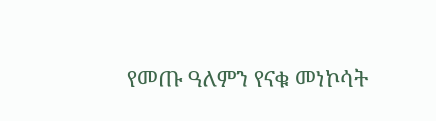የመጡ ዓለምን የናቁ መነኮሳት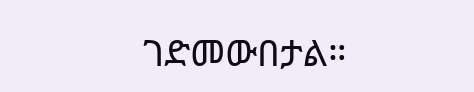ገድመውበታል።